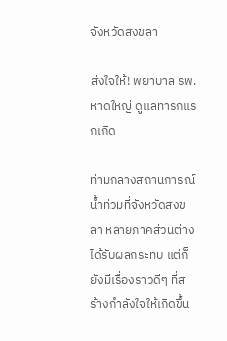จังหวัดสงขลา

ส่งใจให้! พยาบาล รพ.หาดใหญ่ ดูแลทารกแรกเกิด

ท่ามกลางสถานการณ์น้ำท่วมที่จังหวัดสงขลา หลายภาคส่วนต่างได้รับผลกระทบ แต่ก็ยังมีเรื่องราวดีๆ ที่สร้างกำลังใจให้เกิดขึ้น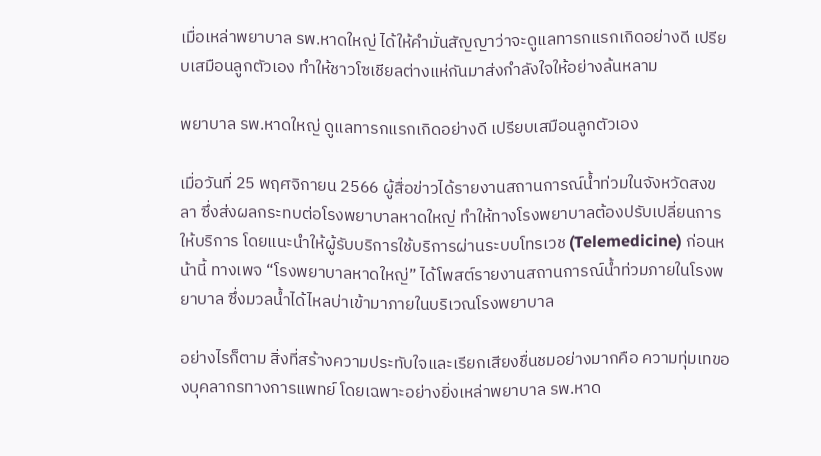เมื่อเหล่าพยาบาล รพ.หาดใหญ่ ได้ให้คำมั่นสัญญาว่าจะดูแลทารกแรกเกิดอย่างดี เปรียบเสมือนลูกตัวเอง ทำให้ชาวโซเชียลต่างแห่กันมาส่งกำลังใจให้อย่างล้นหลาม

พยาบาล รพ.หาดใหญ่ ดูแลทารกแรกเกิดอย่างดี เปรียบเสมือนลูกตัวเอง

เมื่อวันที่ 25 พฤศจิกายน 2566 ผู้สื่อข่าวได้รายงานสถานการณ์น้ำท่วมในจังหวัดสงขลา ซึ่งส่งผลกระทบต่อโรงพยาบาลหาดใหญ่ ทำให้ทางโรงพยาบาลต้องปรับเปลี่ยนการให้บริการ โดยแนะนำให้ผู้รับบริการใช้บริการผ่านระบบโทรเวช (Telemedicine) ก่อนหน้านี้ ทางเพจ “โรงพยาบาลหาดใหญ่” ได้โพสต์รายงานสถานการณ์น้ำท่วมภายในโรงพยาบาล ซึ่งมวลน้ำได้ไหลบ่าเข้ามาภายในบริเวณโรงพยาบาล

อย่างไรก็ตาม สิ่งที่สร้างความประทับใจและเรียกเสียงชื่นชมอย่างมากคือ ความทุ่มเทของบุคลากรทางการแพทย์ โดยเฉพาะอย่างยิ่งเหล่าพยาบาล รพ.หาด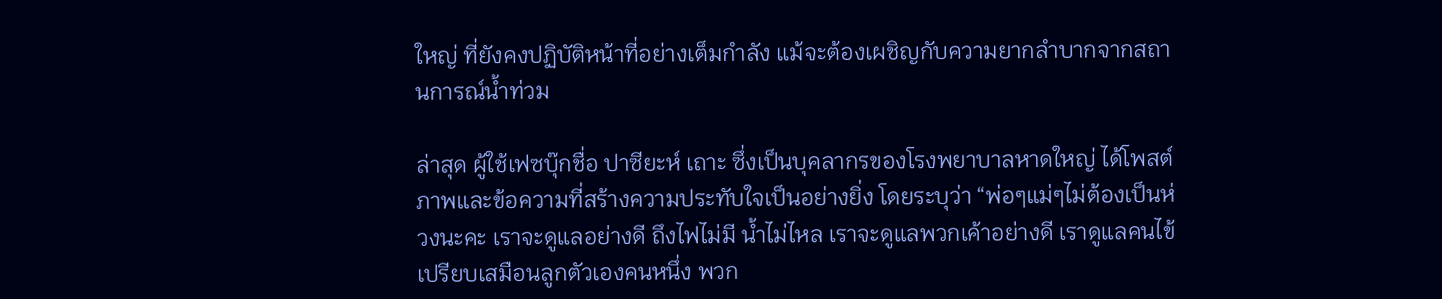ใหญ่ ที่ยังคงปฏิบัติหน้าที่อย่างเต็มกำลัง แม้จะต้องเผชิญกับความยากลำบากจากสถานการณ์น้ำท่วม

ล่าสุด ผู้ใช้เฟซบุ๊กชื่อ ปาซียะห์ เถาะ ซึ่งเป็นบุคลากรของโรงพยาบาลหาดใหญ่ ได้โพสต์ภาพและข้อความที่สร้างความประทับใจเป็นอย่างยิ่ง โดยระบุว่า “พ่อๆแม่ๆไม่ต้องเป็นห่วงนะคะ เราจะดูแลอย่างดี ถึงไฟไม่มี น้ำไม่ไหล เราจะดูแลพวกเค้าอย่างดี เราดูแลคนไข้เปรียบเสมือนลูกตัวเองคนหนึ่ง พวก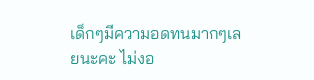เด็กๆมีความอดทนมากๆเลยนะคะ ไม่งอ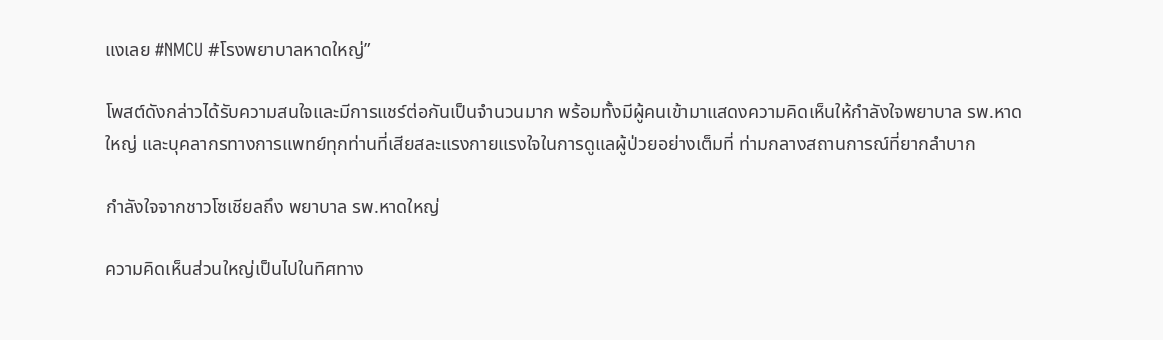แงเลย #NMCU #โรงพยาบาลหาดใหญ่”

โพสต์ดังกล่าวได้รับความสนใจและมีการแชร์ต่อกันเป็นจำนวนมาก พร้อมทั้งมีผู้คนเข้ามาแสดงความคิดเห็นให้กำลังใจพยาบาล รพ.หาดใหญ่ และบุคลากรทางการแพทย์ทุกท่านที่เสียสละแรงกายแรงใจในการดูแลผู้ป่วยอย่างเต็มที่ ท่ามกลางสถานการณ์ที่ยากลำบาก

กำลังใจจากชาวโซเชียลถึง พยาบาล รพ.หาดใหญ่

ความคิดเห็นส่วนใหญ่เป็นไปในทิศทาง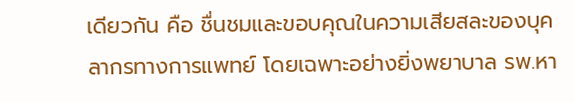เดียวกัน คือ ชื่นชมและขอบคุณในความเสียสละของบุคลากรทางการแพทย์ โดยเฉพาะอย่างยิ่งพยาบาล รพ.หา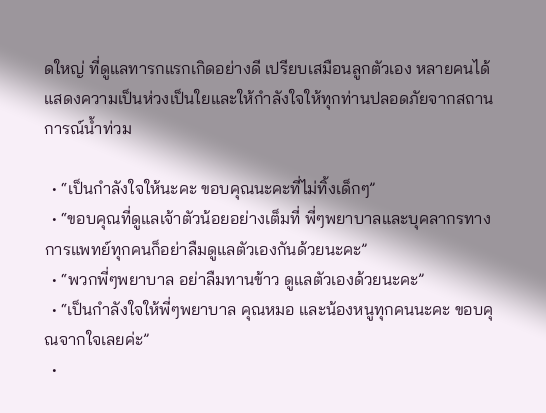ดใหญ่ ที่ดูแลทารกแรกเกิดอย่างดี เปรียบเสมือนลูกตัวเอง หลายคนได้แสดงความเป็นห่วงเป็นใยและให้กำลังใจให้ทุกท่านปลอดภัยจากสถานการณ์น้ำท่วม

  • “เป็นกำลังใจให้นะคะ ขอบคุณนะคะที่ไม่ทิ้งเด็กๆ”
  • “ขอบคุณที่ดูแลเจ้าตัวน้อยอย่างเต็มที่ พี่ๆพยาบาลและบุคลากรทางการแพทย์ทุกคนก็อย่าลืมดูแลตัวเองกันด้วยนะคะ”
  • “พวกพี่ๆพยาบาล อย่าลืมทานข้าว ดูแลตัวเองด้วยนะคะ”
  • “เป็นกำลังใจให้พี่ๆพยาบาล คุณหมอ และน้องหนูทุกคนนะคะ ขอบคุณจากใจเลยค่ะ”
  •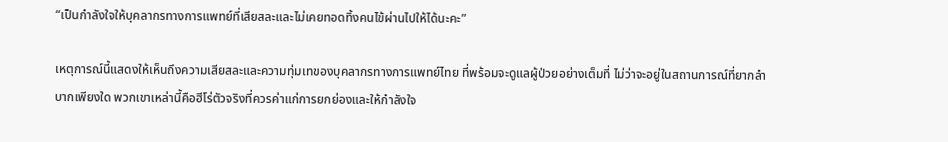“เป็นกำลังใจให้บุคลากรทางการแพทย์ที่เสียสละและไม่เคยทอดทิ้งคนไข้ผ่านไปให้ได้นะคะ”

เหตุการณ์นี้แสดงให้เห็นถึงความเสียสละและความทุ่มเทของบุคลากรทางการแพทย์ไทย ที่พร้อมจะดูแลผู้ป่วยอย่างเต็มที่ ไม่ว่าจะอยู่ในสถานการณ์ที่ยากลำบากเพียงใด พวกเขาเหล่านี้คือฮีโร่ตัวจริงที่ควรค่าแก่การยกย่องและให้กำลังใจ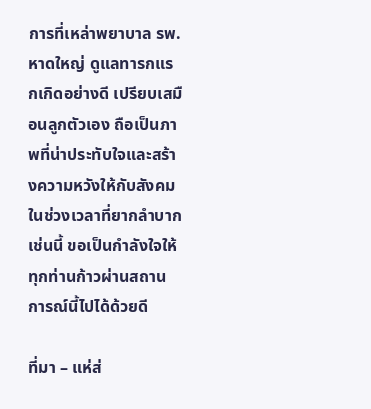การที่เหล่าพยาบาล รพ.หาดใหญ่ ดูแลทารกแรกเกิดอย่างดี เปรียบเสมือนลูกตัวเอง ถือเป็นภาพที่น่าประทับใจและสร้างความหวังให้กับสังคมในช่วงเวลาที่ยากลำบากเช่นนี้ ขอเป็นกำลังใจให้ทุกท่านก้าวผ่านสถานการณ์นี้ไปได้ด้วยดี

ที่มา – แห่ส่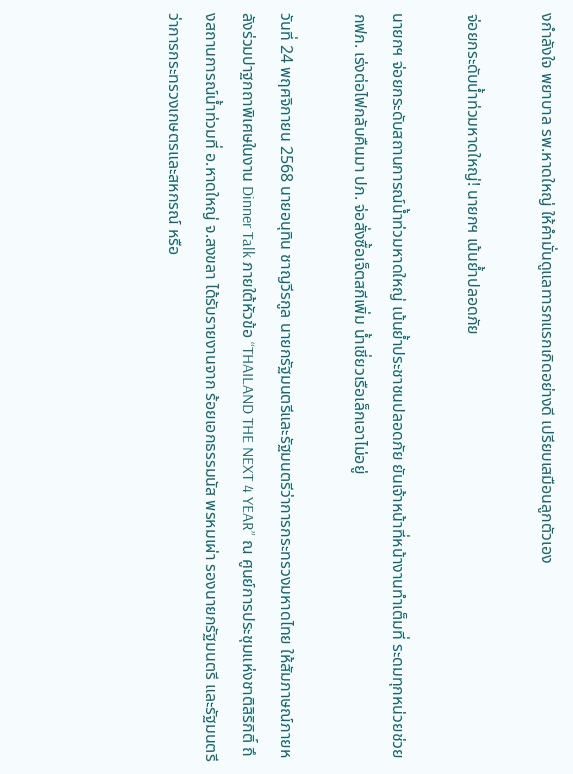งกำลังใจ พยาบาล รพ.หาดใหญ่ ให้คำมั่นดูแลทารกแรกเกิดอย่างดี เปรียบเสมือนลูกตัวเอง

จ่อยกระดับน้ำท่วมหาดใหญ่! นายกฯ เน้นย้ำปลอดภัย

นายกฯ จ่อยกระดับสถานการณ์น้ำท่วมหาดใหญ่ เน้นย้ำประชาชนปลอดภัย ยันเจ้าหน้าที่หน้างานทำเต็มที่ ระดมทุกหน่วยช่วย กฟภ. เร่งต่อไฟกลับคืนมา ปภ. จ่อสั่งซื้อเจ็ตสกีเพิ่ม น้ำเชี่ยวเรือเล็กเอาไม่อยู่

วันที่ 24 พฤศจิกายน 2568 นายอนุทิน ชาญวีรกูล นายกรัฐมนตรีและรัฐมนตรีว่าการกระทรวงมหาดไทย ให้สัมภาษณ์ภายหลังร่วมปาฐกถาพิเศษในงาน Dinner Talk ภายใต้หัวข้อ “THAILAND THE NEXT 4 YEAR” ณ ศูนย์การประชุมแห่งชาติสิริกิติ์ ถึงสถานการณ์น้ำท่วมที่ อ.หาดใหญ่ จ.สงขลา ได้รับรายงานจาก ร้อยเอกธรรมนัส พรหมเผ่า รองนายกรัฐมนตรี และรัฐมนตรีว่าการกระทรวงเกษตรและสหกรณ์ หรือ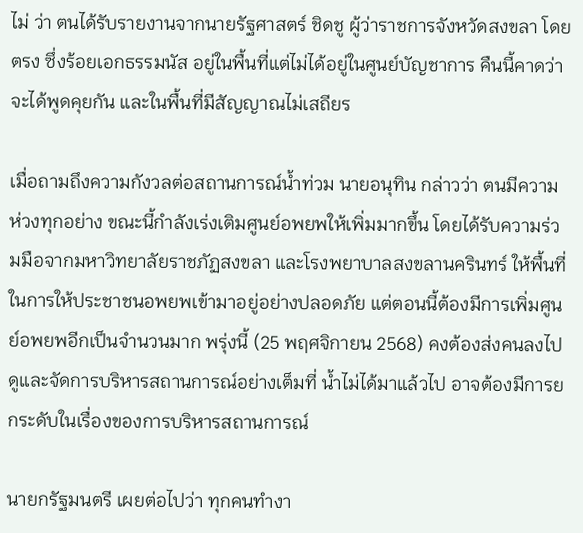ไม่ ว่า ตนได้รับรายงานจากนายรัฐศาสตร์ ชิดชู ผู้ว่าราชการจังหวัดสงขลา โดยตรง ซึ่งร้อยเอกธรรมนัส อยู่ในพื้นที่แต่ไม่ได้อยู่ในศูนย์บัญชาการ คืนนี้คาดว่าจะได้พูดคุยกัน และในพื้นที่มีสัญญาณไม่เสถียร

เมื่อถามถึงความกังวลต่อสถานการณ์น้ำท่วม นายอนุทิน กล่าวว่า ตนมีความห่วงทุกอย่าง ขณะนี้กำลังเร่งเติมศูนย์อพยพให้เพิ่มมากขึ้น โดยได้รับความร่วมมือจากมหาวิทยาลัยราชภัฏสงขลา และโรงพยาบาลสงขลานครินทร์ ให้พื้นที่ในการให้ประชาชนอพยพเข้ามาอยู่อย่างปลอดภัย แต่ตอนนี้ต้องมีการเพิ่มศูนย์อพยพอีกเป็นจำนวนมาก พรุ่งนี้ (25 พฤศจิกายน 2568) คงต้องส่งคนลงไปดูและจัดการบริหารสถานการณ์อย่างเต็มที่ น้ำไม่ได้มาแล้วไป อาจต้องมีการยกระดับในเรื่องของการบริหารสถานการณ์

นายกรัฐมนตรี เผยต่อไปว่า ทุกคนทำงา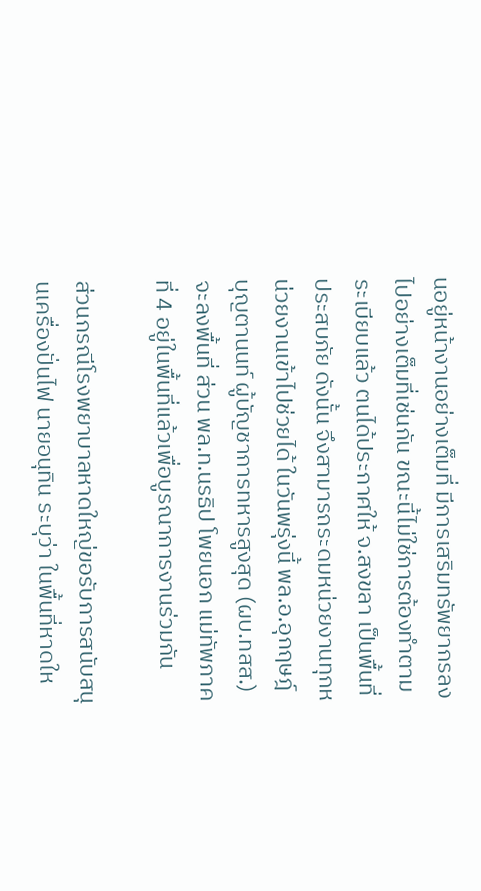นอยู่หน้างานอย่างเต็มที่ มีการเสริมทรัพยากรลงไปอย่างเต็มที่เช่นกัน ขณะนี้ไม่ใช่การต้องทำตามระเบียบแล้ว ตนได้ประกาศให้ จ.สงขลา เป็นพื้นที่ประสบภัย ดังนั้น จึงสามารถระดมหน่วยงานทุกหน่วยงานเข้าไปช่วยได้ ในวันพรุ่งนี้ พล.อ.อุกฤษฎ์ บุญตานนท์ ผู้บัญชาการทหารสูงสุด (ผบ.ทสส.) จะลงพื้นที่ ส่วน พล.ท.นรธิป โพยนอก แม่ทัพภาคที่ 4 อยู่ในพื้นที่แล้วเพื่อบูรณาการงานร่วมกัน

ส่วนกรณีโรงพยาบาลหาดใหญ่ขอรับการสนับสนุนเครื่องปั่นไฟ นายอนุทิน ระบุว่า ในพื้นที่หาดให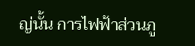ญ่นั้น การไฟฟ้าส่วนภู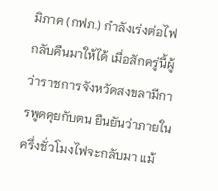มิภาค (กฟภ.) กำลังเร่งต่อไฟกลับคืนมาให้ได้ เมื่อสักครู่นี้ผู้ว่าราชการจังหวัดสงขลามีการพูดคุยกับตน ยืนยันว่าภายในครึ่งชั่วโมงไฟจะกลับมา แม้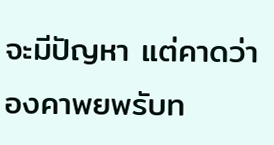จะมีปัญหา แต่คาดว่าองคาพยพรับท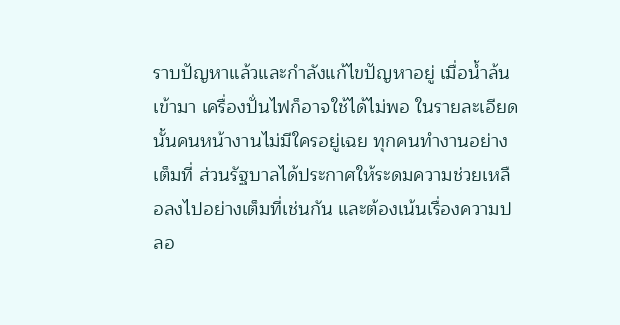ราบปัญหาแล้วและกำลังแก้ไขปัญหาอยู่ เมื่อน้ำล้นเข้ามา เครื่องปั่นไฟก็อาจใช้ได้ไม่พอ ในรายละเอียดนั้นคนหน้างานไม่มีใครอยู่เฉย ทุกคนทำงานอย่างเต็มที่ ส่วนรัฐบาลได้ประกาศให้ระดมความช่วยเหลือลงไปอย่างเต็มที่เช่นกัน และต้องเน้นเรื่องความปลอ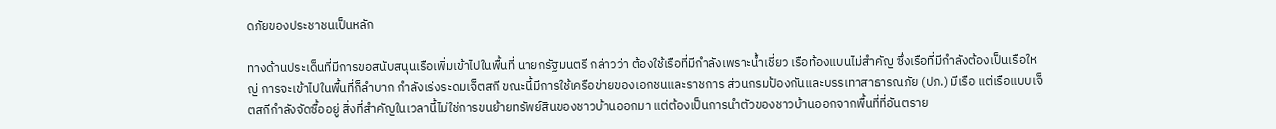ดภัยของประชาชนเป็นหลัก

ทางด้านประเด็นที่มีการขอสนับสนุนเรือเพิ่มเข้าไปในพื้นที่ นายกรัฐมนตรี กล่าวว่า ต้องใช้เรือที่มีกำลังเพราะน้ำเชี่ยว เรือท้องแบนไม่สำคัญ ซึ่งเรือที่มีกำลังต้องเป็นเรือใหญ่ การจะเข้าไปในพื้นที่ก็ลำบาก กำลังเร่งระดมเจ็ตสกี ขณะนี้มีการใช้เครือข่ายของเอกชนและราชการ ส่วนกรมป้องกันและบรรเทาสาธารณภัย (ปภ.) มีเรือ แต่เรือแบบเจ็ตสกีกำลังจัดซื้ออยู่ สิ่งที่สำคัญในเวลานี้ไม่ใช่การขนย้ายทรัพย์สินของชาวบ้านออกมา แต่ต้องเป็นการนำตัวของชาวบ้านออกจากพื้นที่ที่อันตราย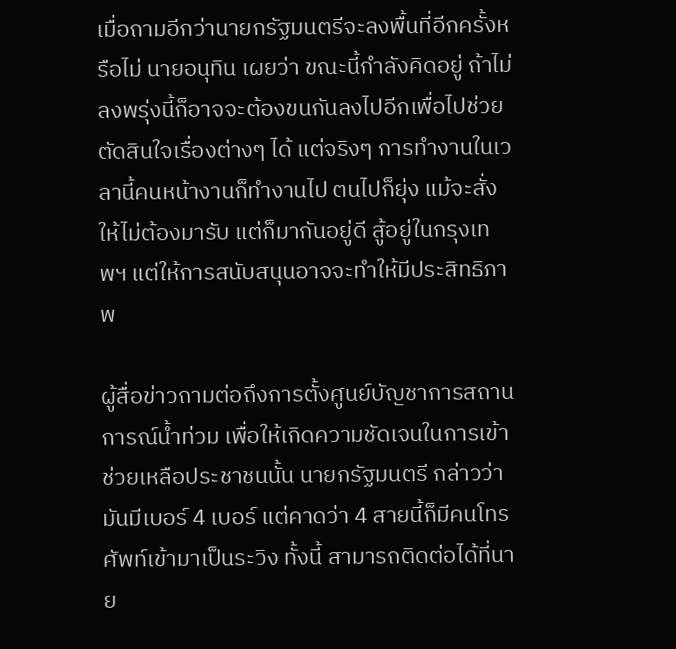เมื่อถามอีกว่านายกรัฐมนตรีจะลงพื้นที่อีกครั้งหรือไม่ นายอนุทิน เผยว่า ขณะนี้กำลังคิดอยู่ ถ้าไม่ลงพรุ่งนี้ก็อาจจะต้องขนกันลงไปอีกเพื่อไปช่วยตัดสินใจเรื่องต่างๆ ได้ แต่จริงๆ การทำงานในเวลานี้คนหน้างานก็ทำงานไป ตนไปก็ยุ่ง แม้จะสั่งให้ไม่ต้องมารับ แต่ก็มากันอยู่ดี สู้อยู่ในกรุงเทพฯ แต่ให้การสนับสนุนอาจจะทำให้มีประสิทธิภาพ

ผู้สื่อข่าวถามต่อถึงการตั้งศูนย์บัญชาการสถานการณ์น้ำท่วม เพื่อให้เกิดความชัดเจนในการเข้าช่วยเหลือประชาชนนั้น นายกรัฐมนตรี กล่าวว่า มันมีเบอร์ 4 เบอร์ แต่คาดว่า 4 สายนี้ก็มีคนโทรศัพท์เข้ามาเป็นระวิง ทั้งนี้ สามารถติดต่อได้ที่นาย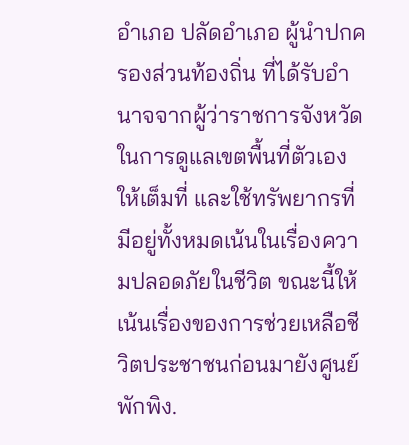อำเภอ ปลัดอำเภอ ผู้นำปกครองส่วนท้องถิ่น ที่ได้รับอำนาจจากผู้ว่าราชการจังหวัดในการดูแลเขตพื้นที่ตัวเองให้เต็มที่ และใช้ทรัพยากรที่มีอยู่ทั้งหมดเน้นในเรื่องความปลอดภัยในชีวิต ขณะนี้ให้เน้นเรื่องของการช่วยเหลือชีวิตประชาชนก่อนมายังศูนย์พักพิง.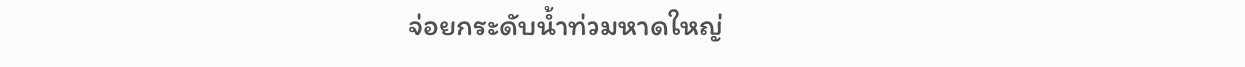จ่อยกระดับน้ำท่วมหาดใหญ่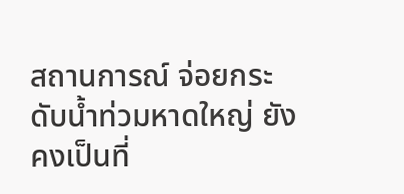สถานการณ์ จ่อยกระดับน้ำท่วมหาดใหญ่ ยังคงเป็นที่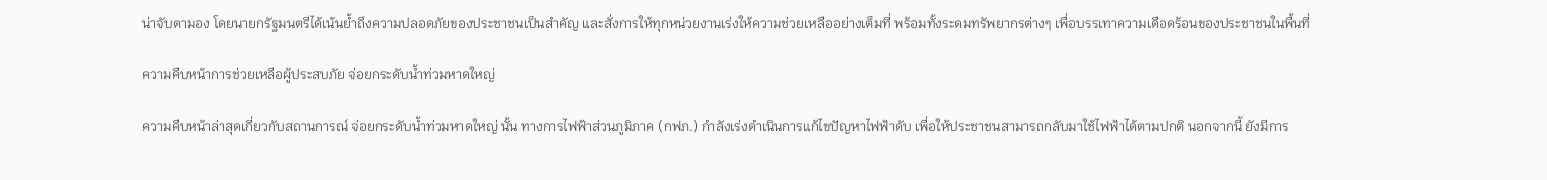น่าจับตามอง โดยนายกรัฐมนตรีได้เน้นย้ำถึงความปลอดภัยของประชาชนเป็นสำคัญ และสั่งการให้ทุกหน่วยงานเร่งให้ความช่วยเหลืออย่างเต็มที่ พร้อมทั้งระดมทรัพยากรต่างๆ เพื่อบรรเทาความเดือดร้อนของประชาชนในพื้นที่

ความคืบหน้าการช่วยเหลือผู้ประสบภัย จ่อยกระดับน้ำท่วมหาดใหญ่

ความคืบหน้าล่าสุดเกี่ยวกับสถานการณ์ จ่อยกระดับน้ำท่วมหาดใหญ่ นั้น ทางการไฟฟ้าส่วนภูมิภาค (กฟภ.) กำลังเร่งดำเนินการแก้ไขปัญหาไฟฟ้าดับ เพื่อให้ประชาชนสามารถกลับมาใช้ไฟฟ้าได้ตามปกติ นอกจากนี้ ยังมีการ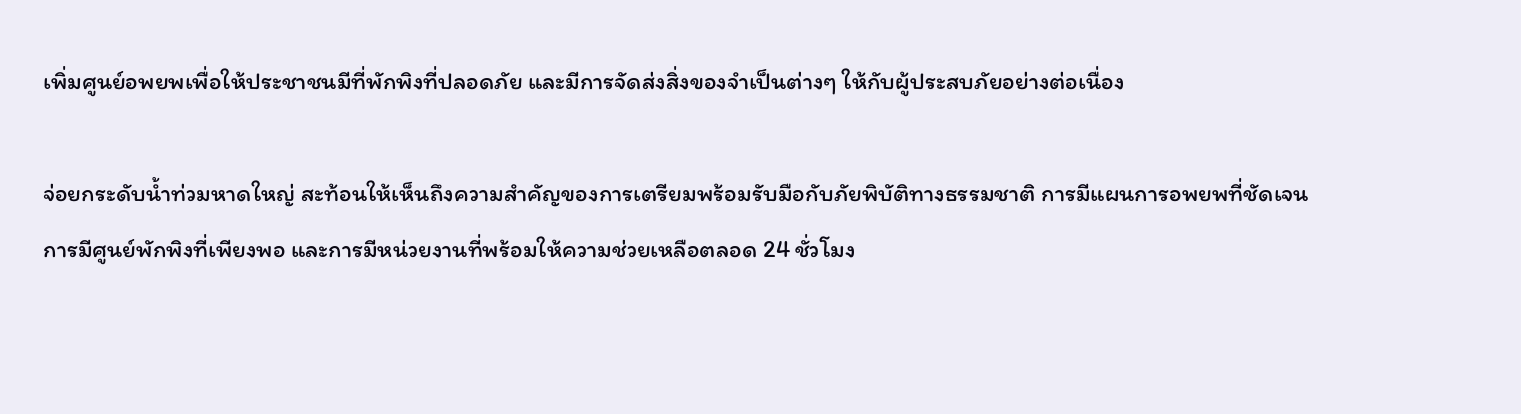เพิ่มศูนย์อพยพเพื่อให้ประชาชนมีที่พักพิงที่ปลอดภัย และมีการจัดส่งสิ่งของจำเป็นต่างๆ ให้กับผู้ประสบภัยอย่างต่อเนื่อง

จ่อยกระดับน้ำท่วมหาดใหญ่ สะท้อนให้เห็นถึงความสำคัญของการเตรียมพร้อมรับมือกับภัยพิบัติทางธรรมชาติ การมีแผนการอพยพที่ชัดเจน การมีศูนย์พักพิงที่เพียงพอ และการมีหน่วยงานที่พร้อมให้ความช่วยเหลือตลอด 24 ชั่วโมง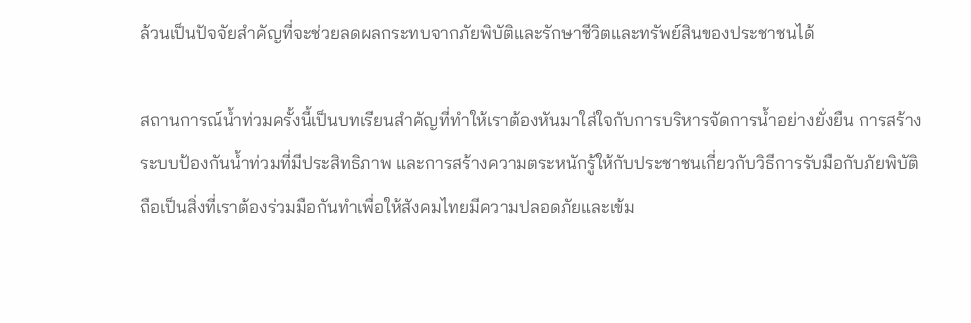ล้วนเป็นปัจจัยสำคัญที่จะช่วยลดผลกระทบจากภัยพิบัติและรักษาชีวิตและทรัพย์สินของประชาชนได้

สถานการณ์น้ำท่วมครั้งนี้เป็นบทเรียนสำคัญที่ทำให้เราต้องหันมาใส่ใจกับการบริหารจัดการน้ำอย่างยั่งยืน การสร้างระบบป้องกันน้ำท่วมที่มีประสิทธิภาพ และการสร้างความตระหนักรู้ให้กับประชาชนเกี่ยวกับวิธีการรับมือกับภัยพิบัติ ถือเป็นสิ่งที่เราต้องร่วมมือกันทำเพื่อให้สังคมไทยมีความปลอดภัยและเข้ม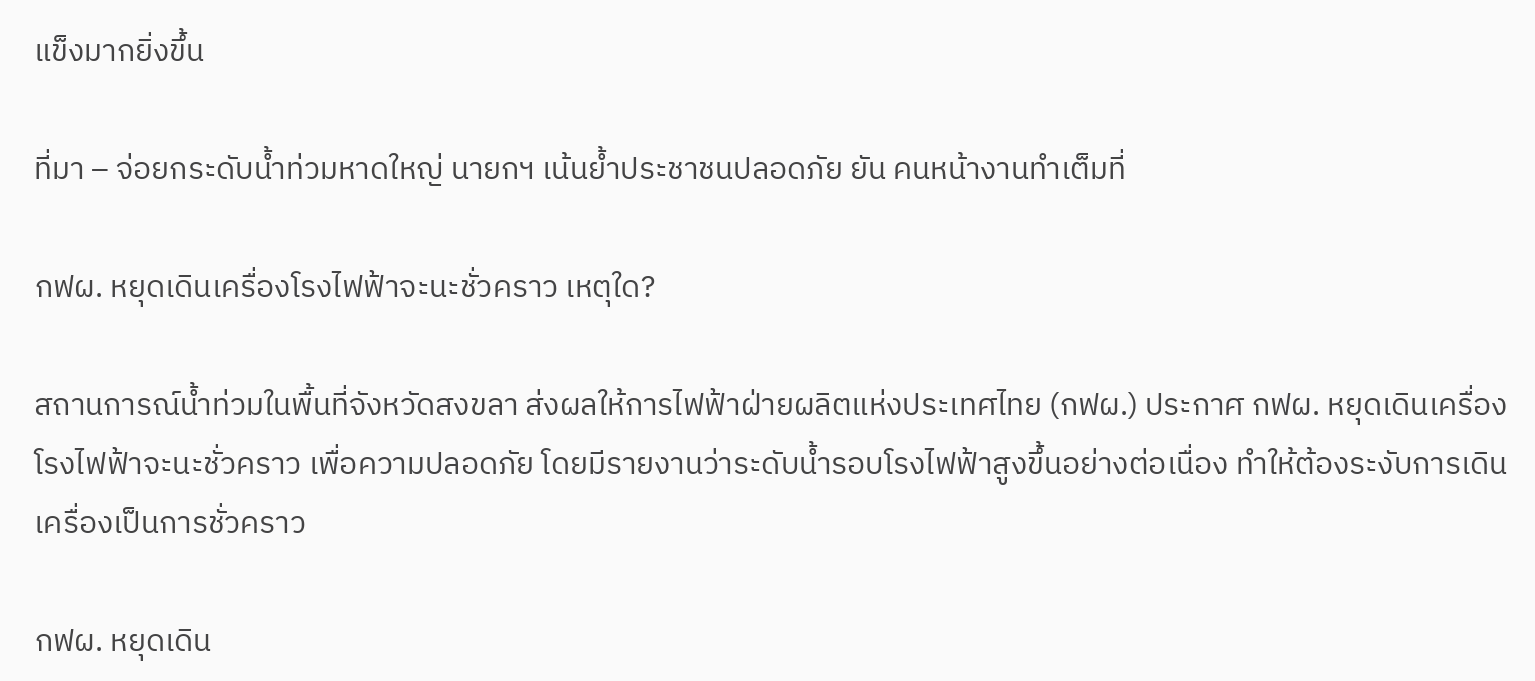แข็งมากยิ่งขึ้น

ที่มา – จ่อยกระดับน้ำท่วมหาดใหญ่ นายกฯ เน้นย้ำประชาชนปลอดภัย ยัน คนหน้างานทำเต็มที่

กฟผ. หยุดเดินเครื่องโรงไฟฟ้าจะนะชั่วคราว เหตุใด?

สถานการณ์น้ำท่วมในพื้นที่จังหวัดสงขลา ส่งผลให้การไฟฟ้าฝ่ายผลิตแห่งประเทศไทย (กฟผ.) ประกาศ กฟผ. หยุดเดินเครื่องโรงไฟฟ้าจะนะชั่วคราว เพื่อความปลอดภัย โดยมีรายงานว่าระดับน้ำรอบโรงไฟฟ้าสูงขึ้นอย่างต่อเนื่อง ทำให้ต้องระงับการเดินเครื่องเป็นการชั่วคราว

กฟผ. หยุดเดิน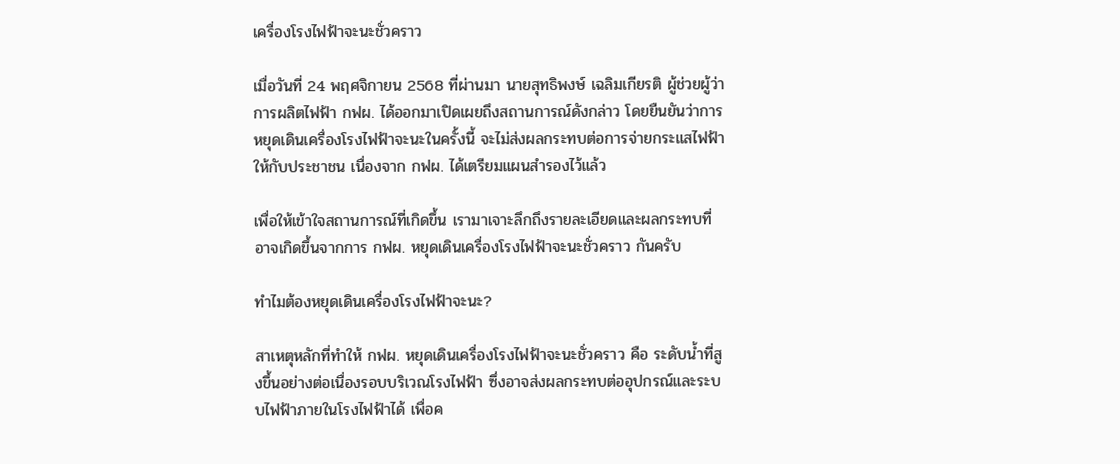เครื่องโรงไฟฟ้าจะนะชั่วคราว

เมื่อวันที่ 24 พฤศจิกายน 2568 ที่ผ่านมา นายสุทธิพงษ์ เฉลิมเกียรติ ผู้ช่วยผู้ว่าการผลิตไฟฟ้า กฟผ. ได้ออกมาเปิดเผยถึงสถานการณ์ดังกล่าว โดยยืนยันว่าการหยุดเดินเครื่องโรงไฟฟ้าจะนะในครั้งนี้ จะไม่ส่งผลกระทบต่อการจ่ายกระแสไฟฟ้าให้กับประชาชน เนื่องจาก กฟผ. ได้เตรียมแผนสำรองไว้แล้ว

เพื่อให้เข้าใจสถานการณ์ที่เกิดขึ้น เรามาเจาะลึกถึงรายละเอียดและผลกระทบที่อาจเกิดขึ้นจากการ กฟผ. หยุดเดินเครื่องโรงไฟฟ้าจะนะชั่วคราว กันครับ

ทำไมต้องหยุดเดินเครื่องโรงไฟฟ้าจะนะ?

สาเหตุหลักที่ทำให้ กฟผ. หยุดเดินเครื่องโรงไฟฟ้าจะนะชั่วคราว คือ ระดับน้ำที่สูงขึ้นอย่างต่อเนื่องรอบบริเวณโรงไฟฟ้า ซึ่งอาจส่งผลกระทบต่ออุปกรณ์และระบบไฟฟ้าภายในโรงไฟฟ้าได้ เพื่อค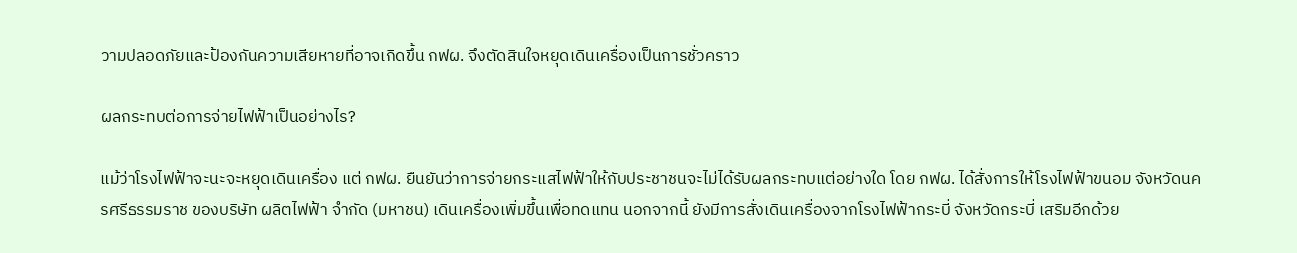วามปลอดภัยและป้องกันความเสียหายที่อาจเกิดขึ้น กฟผ. จึงตัดสินใจหยุดเดินเครื่องเป็นการชั่วคราว

ผลกระทบต่อการจ่ายไฟฟ้าเป็นอย่างไร?

แม้ว่าโรงไฟฟ้าจะนะจะหยุดเดินเครื่อง แต่ กฟผ. ยืนยันว่าการจ่ายกระแสไฟฟ้าให้กับประชาชนจะไม่ได้รับผลกระทบแต่อย่างใด โดย กฟผ. ได้สั่งการให้โรงไฟฟ้าขนอม จังหวัดนครศรีธรรมราช ของบริษัท ผลิตไฟฟ้า จำกัด (มหาชน) เดินเครื่องเพิ่มขึ้นเพื่อทดแทน นอกจากนี้ ยังมีการสั่งเดินเครื่องจากโรงไฟฟ้ากระบี่ จังหวัดกระบี่ เสริมอีกด้วย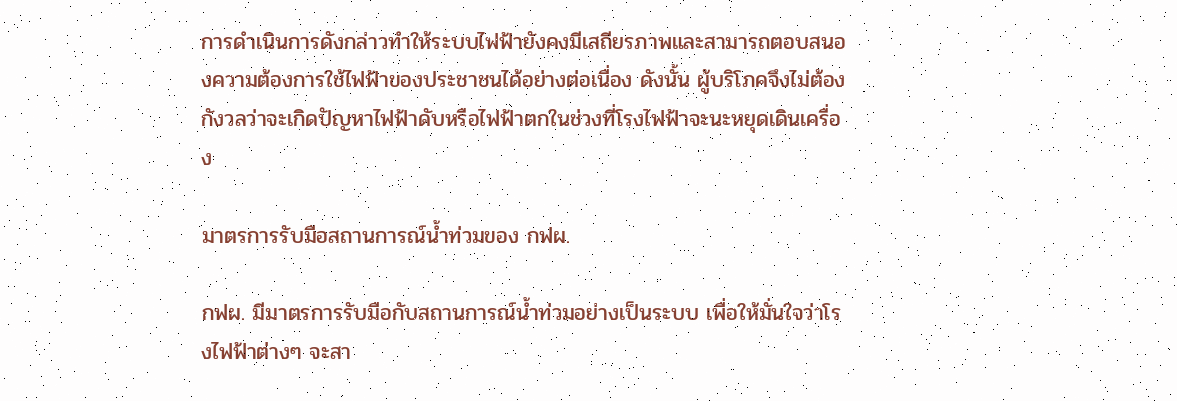การดำเนินการดังกล่าวทำให้ระบบไฟฟ้ายังคงมีเสถียรภาพและสามารถตอบสนองความต้องการใช้ไฟฟ้าของประชาชนได้อย่างต่อเนื่อง ดังนั้น ผู้บริโภคจึงไม่ต้องกังวลว่าจะเกิดปัญหาไฟฟ้าดับหรือไฟฟ้าตกในช่วงที่โรงไฟฟ้าจะนะหยุดเดินเครื่อง

มาตรการรับมือสถานการณ์น้ำท่วมของ กฟผ.

กฟผ. มีมาตรการรับมือกับสถานการณ์น้ำท่วมอย่างเป็นระบบ เพื่อให้มั่นใจว่าโรงไฟฟ้าต่างๆ จะสา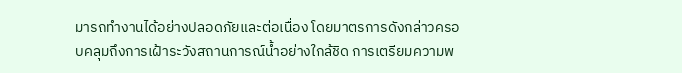มารถทำงานได้อย่างปลอดภัยและต่อเนื่อง โดยมาตรการดังกล่าวครอบคลุมถึงการเฝ้าระวังสถานการณ์น้ำอย่างใกล้ชิด การเตรียมความพ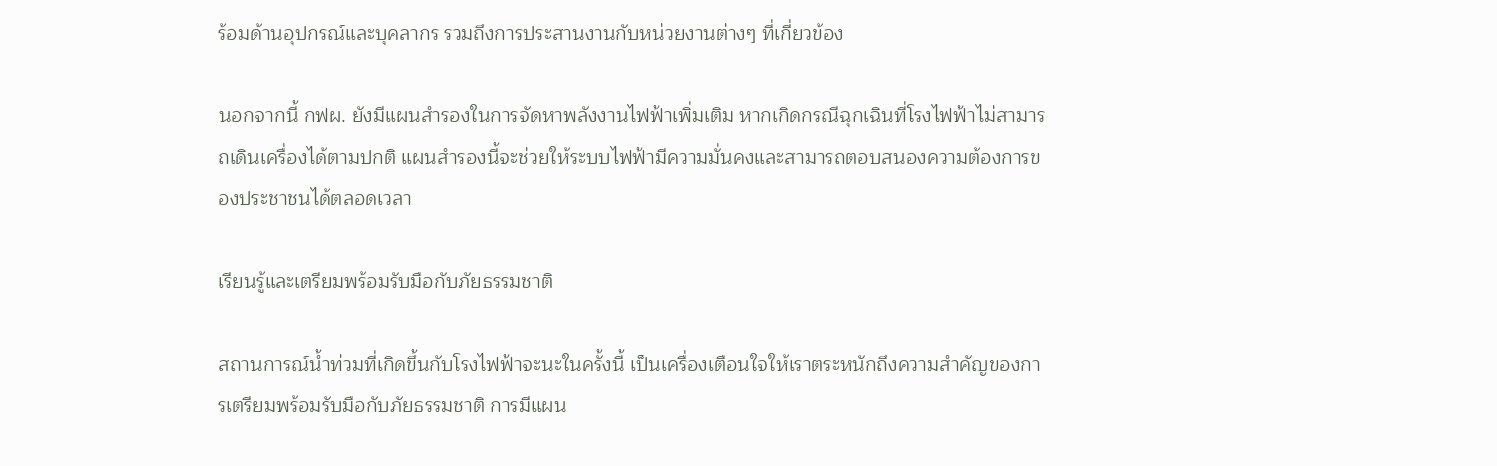ร้อมด้านอุปกรณ์และบุคลากร รวมถึงการประสานงานกับหน่วยงานต่างๆ ที่เกี่ยวข้อง

นอกจากนี้ กฟผ. ยังมีแผนสำรองในการจัดหาพลังงานไฟฟ้าเพิ่มเติม หากเกิดกรณีฉุกเฉินที่โรงไฟฟ้าไม่สามารถเดินเครื่องได้ตามปกติ แผนสำรองนี้จะช่วยให้ระบบไฟฟ้ามีความมั่นคงและสามารถตอบสนองความต้องการของประชาชนได้ตลอดเวลา

เรียนรู้และเตรียมพร้อมรับมือกับภัยธรรมชาติ

สถานการณ์น้ำท่วมที่เกิดขึ้นกับโรงไฟฟ้าจะนะในครั้งนี้ เป็นเครื่องเตือนใจให้เราตระหนักถึงความสำคัญของการเตรียมพร้อมรับมือกับภัยธรรมชาติ การมีแผน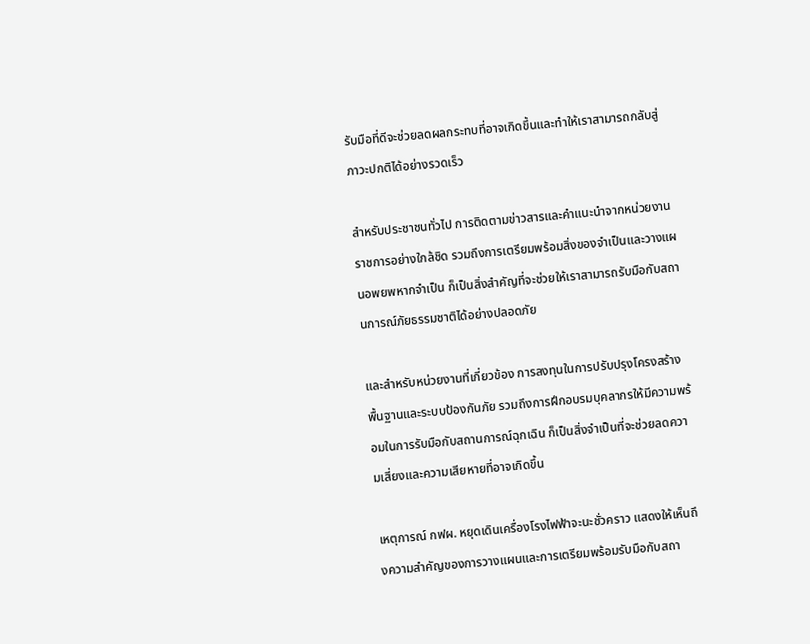รับมือที่ดีจะช่วยลดผลกระทบที่อาจเกิดขึ้นและทำให้เราสามารถกลับสู่ภาวะปกติได้อย่างรวดเร็ว

สำหรับประชาชนทั่วไป การติดตามข่าวสารและคำแนะนำจากหน่วยงานราชการอย่างใกล้ชิด รวมถึงการเตรียมพร้อมสิ่งของจำเป็นและวางแผนอพยพหากจำเป็น ก็เป็นสิ่งสำคัญที่จะช่วยให้เราสามารถรับมือกับสถานการณ์ภัยธรรมชาติได้อย่างปลอดภัย

และสำหรับหน่วยงานที่เกี่ยวข้อง การลงทุนในการปรับปรุงโครงสร้างพื้นฐานและระบบป้องกันภัย รวมถึงการฝึกอบรมบุคลากรให้มีความพร้อมในการรับมือกับสถานการณ์ฉุกเฉิน ก็เป็นสิ่งจำเป็นที่จะช่วยลดความเสี่ยงและความเสียหายที่อาจเกิดขึ้น

เหตุการณ์ กฟผ. หยุดเดินเครื่องโรงไฟฟ้าจะนะชั่วคราว แสดงให้เห็นถึงความสำคัญของการวางแผนและการเตรียมพร้อมรับมือกับสถา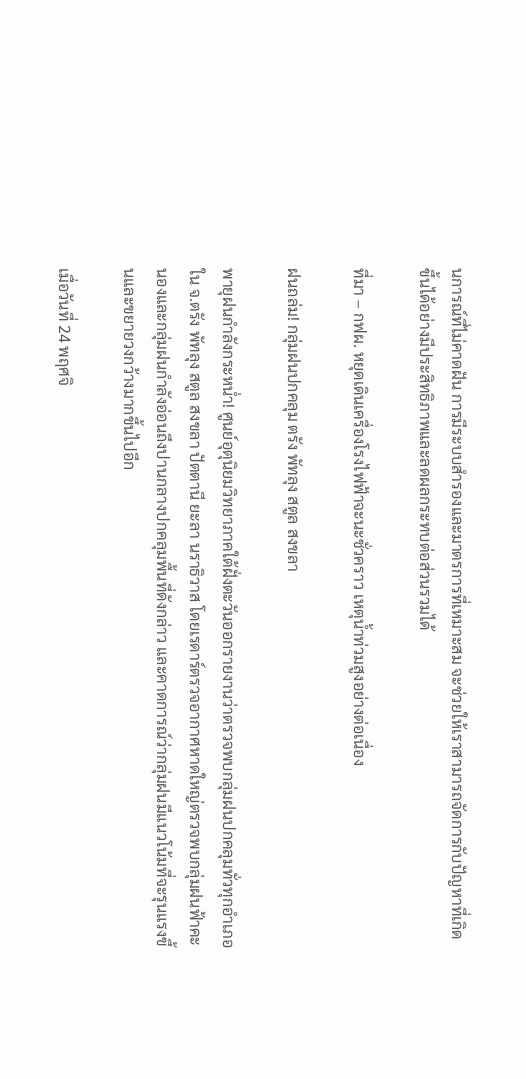นการณ์ที่ไม่คาดฝัน การมีระบบสำรองและมาตรการที่เหมาะสม จะช่วยให้เราสามารถจัดการกับปัญหาที่เกิดขึ้นได้อย่างมีประสิทธิภาพและลดผลกระทบต่อส่วนรวมได้

ที่มา – กฟผ. หยุดเดินเครื่องโรงไฟฟ้าจะนะชั่วคราว เหตุน้ำท่วมสูงอย่างต่อเนื่อง

ฝนถล่ม! กลุ่มฝนปกคลุม ตรัง พัทลุง สตูล สงขลา

พายุฝนกำลังกระหน่ำ! ศูนย์อุตุนิยมวิทยาภาคใต้ฝั่งตะวันออกรายงานว่าตรวจพบกลุ่มฝนปกคลุมทั่วทุกอำเภอใน จ.ตรัง พัทลุง สตูล สงขลา ปัตตานี ยะลา นราธิวาส โดยเรดาร์ตรวจอากาศหาดใหญ่ตรวจพบกลุ่มฝนฟ้าคะนองและกลุ่มฝนกำลังอ่อนถึงปานกลางปกคลุมพื้นที่ดังกล่าว และคาดการณ์ว่ากลุ่มฝนมีแนวโน้มที่จะรุนแรงขึ้นและขยายวงกว้างมากขึ้นไปอีก

เมื่อวันที่ 24 พฤศจิ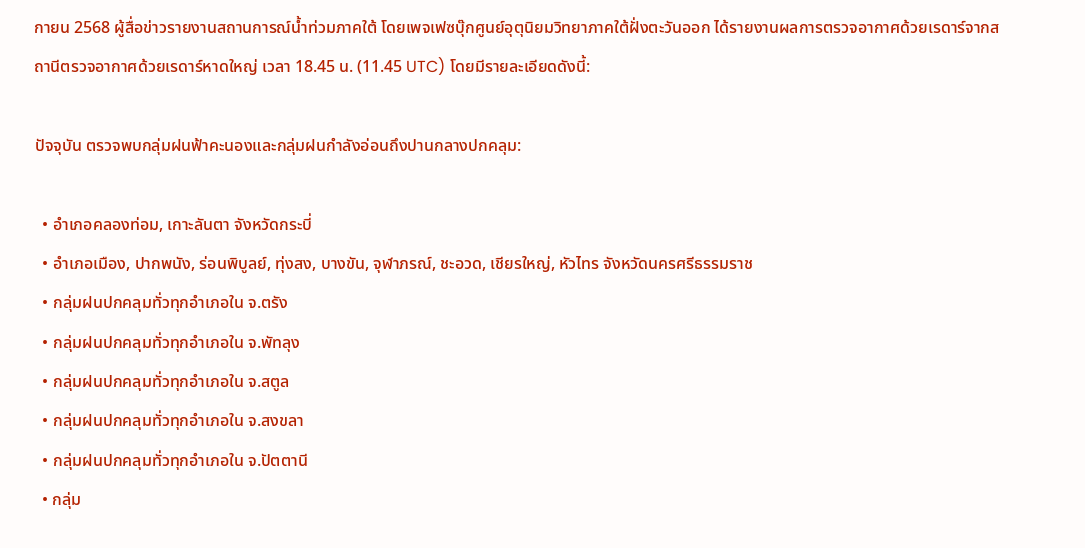กายน 2568 ผู้สื่อข่าวรายงานสถานการณ์น้ำท่วมภาคใต้ โดยเพจเฟซบุ๊กศูนย์อุตุนิยมวิทยาภาคใต้ฝั่งตะวันออก ได้รายงานผลการตรวจอากาศด้วยเรดาร์จากสถานีตรวจอากาศด้วยเรดาร์หาดใหญ่ เวลา 18.45 น. (11.45 UTC) โดยมีรายละเอียดดังนี้:

ปัจจุบัน ตรวจพบกลุ่มฝนฟ้าคะนองและกลุ่มฝนกำลังอ่อนถึงปานกลางปกคลุม:

  • อำเภอคลองท่อม, เกาะลันตา จังหวัดกระบี่
  • อำเภอเมือง, ปากพนัง, ร่อนพิบูลย์, ทุ่งสง, บางขัน, จุฬาภรณ์, ชะอวด, เชียรใหญ่, หัวไทร จังหวัดนครศรีธรรมราช
  • กลุ่มฝนปกคลุมทั่วทุกอำเภอใน จ.ตรัง
  • กลุ่มฝนปกคลุมทั่วทุกอำเภอใน จ.พัทลุง
  • กลุ่มฝนปกคลุมทั่วทุกอำเภอใน จ.สตูล
  • กลุ่มฝนปกคลุมทั่วทุกอำเภอใน จ.สงขลา
  • กลุ่มฝนปกคลุมทั่วทุกอำเภอใน จ.ปัตตานี
  • กลุ่ม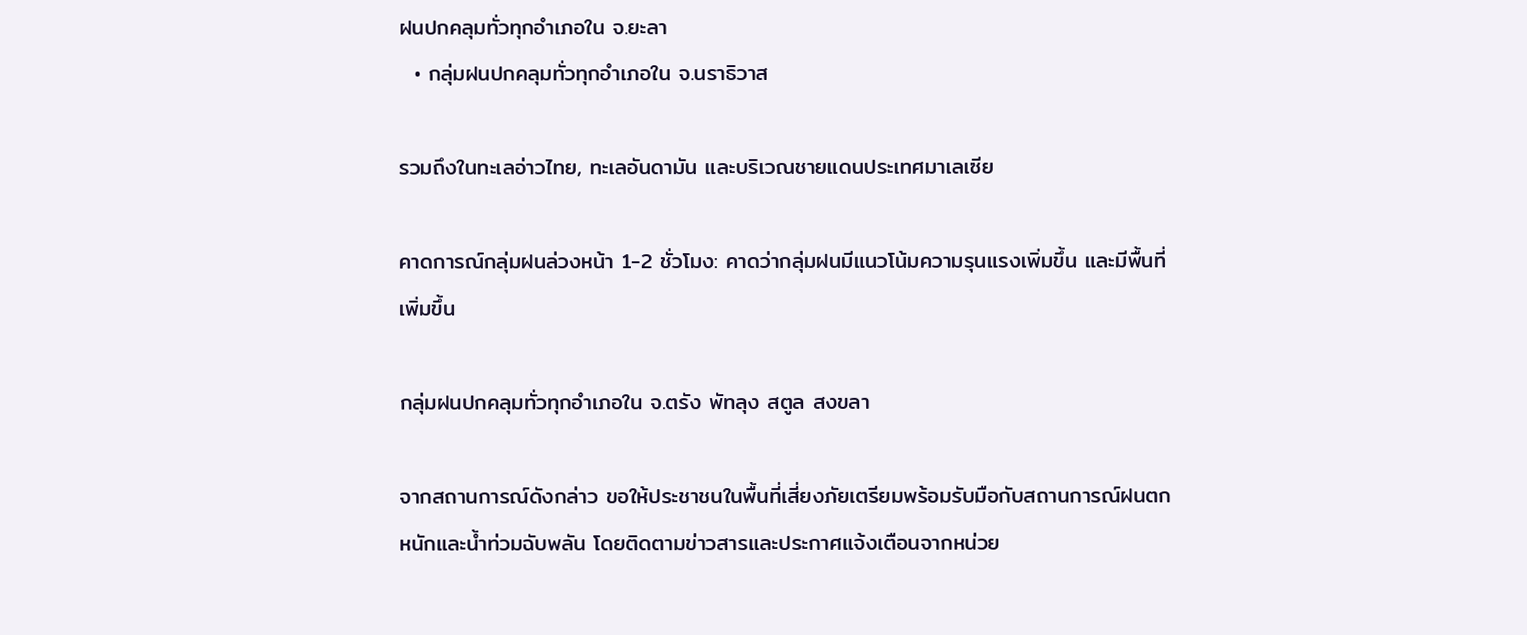ฝนปกคลุมทั่วทุกอำเภอใน จ.ยะลา
  • กลุ่มฝนปกคลุมทั่วทุกอำเภอใน จ.นราธิวาส

รวมถึงในทะเลอ่าวไทย, ทะเลอันดามัน และบริเวณชายแดนประเทศมาเลเซีย

คาดการณ์กลุ่มฝนล่วงหน้า 1-2 ชั่วโมง: คาดว่ากลุ่มฝนมีแนวโน้มความรุนแรงเพิ่มขึ้น และมีพื้นที่เพิ่มขึ้น

กลุ่มฝนปกคลุมทั่วทุกอำเภอใน จ.ตรัง พัทลุง สตูล สงขลา

จากสถานการณ์ดังกล่าว ขอให้ประชาชนในพื้นที่เสี่ยงภัยเตรียมพร้อมรับมือกับสถานการณ์ฝนตกหนักและน้ำท่วมฉับพลัน โดยติดตามข่าวสารและประกาศแจ้งเตือนจากหน่วย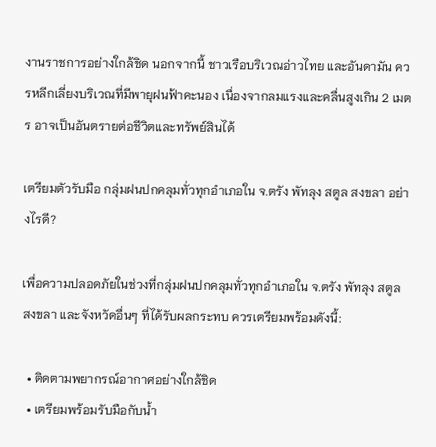งานราชการอย่างใกล้ชิด นอกจากนี้ ชาวเรือบริเวณอ่าวไทย และอันดามัน ควรหลีกเลี่ยงบริเวณที่มีพายุฝนฟ้าคะนอง เนื่องจากลมแรงและคลื่นสูงเกิน 2 เมตร อาจเป็นอันตรายต่อชีวิตและทรัพย์สินได้

เตรียมตัวรับมือ กลุ่มฝนปกคลุมทั่วทุกอำเภอใน จ.ตรัง พัทลุง สตูล สงขลา อย่างไรดี?

เพื่อความปลอดภัยในช่วงที่กลุ่มฝนปกคลุมทั่วทุกอำเภอใน จ.ตรัง พัทลุง สตูล สงขลา และจังหวัดอื่นๆ ที่ได้รับผลกระทบ ควรเตรียมพร้อมดังนี้:

  • ติดตามพยากรณ์อากาศอย่างใกล้ชิด
  • เตรียมพร้อมรับมือกับน้ำ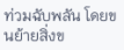ท่วมฉับพลัน โดยขนย้ายสิ่งข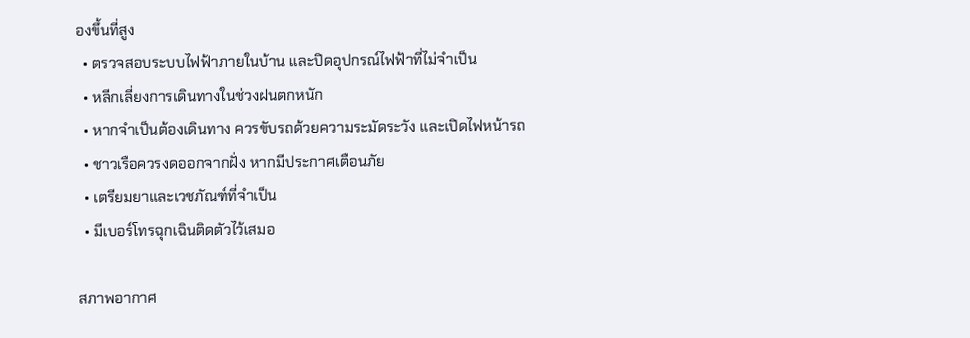องขึ้นที่สูง
  • ตรวจสอบระบบไฟฟ้าภายในบ้าน และปิดอุปกรณ์ไฟฟ้าที่ไม่จำเป็น
  • หลีกเลี่ยงการเดินทางในช่วงฝนตกหนัก
  • หากจำเป็นต้องเดินทาง ควรขับรถด้วยความระมัดระวัง และเปิดไฟหน้ารถ
  • ชาวเรือควรงดออกจากฝั่ง หากมีประกาศเตือนภัย
  • เตรียมยาและเวชภัณฑ์ที่จำเป็น
  • มีเบอร์โทรฉุกเฉินติดตัวไว้เสมอ

สภาพอากาศ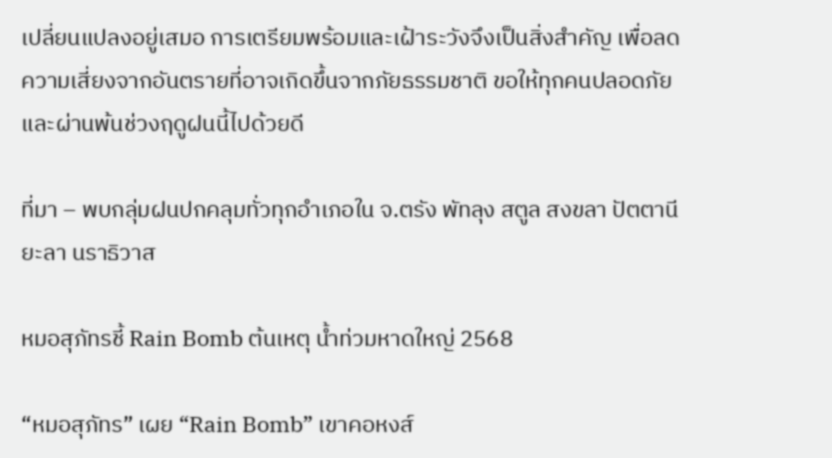เปลี่ยนแปลงอยู่เสมอ การเตรียมพร้อมและเฝ้าระวังจึงเป็นสิ่งสำคัญ เพื่อลดความเสี่ยงจากอันตรายที่อาจเกิดขึ้นจากภัยธรรมชาติ ขอให้ทุกคนปลอดภัยและผ่านพ้นช่วงฤดูฝนนี้ไปด้วยดี

ที่มา – พบกลุ่มฝนปกคลุมทั่วทุกอำเภอใน จ.ตรัง พัทลุง สตูล สงขลา ปัตตานี ยะลา นราธิวาส

หมอสุภัทรชี้ Rain Bomb ต้นเหตุ น้ำท่วมหาดใหญ่ 2568

“หมอสุภัทร” เผย “Rain Bomb” เขาคอหงส์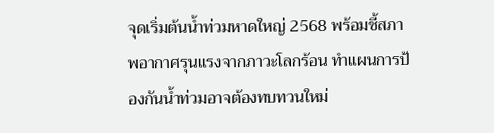จุดเริ่มต้นน้ำท่วมหาดใหญ่ 2568 พร้อมชี้สภาพอากาศรุนแรงจากภาวะโลกร้อน ทำแผนการป้องกันน้ำท่วมอาจต้องทบทวนใหม่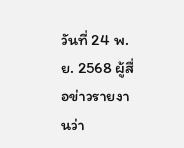วันที่ 24 พ.ย. 2568 ผู้สื่อข่าวรายงานว่า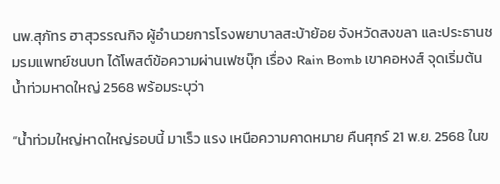นพ.สุภัทร ฮาสุวรรณกิจ ผู้อำนวยการโรงพยาบาลสะบ้าย้อย จังหวัดสงขลา และประธานชมรมแพทย์ชนบท ได้โพสต์ข้อความผ่านเฟซบุ๊ก เรื่อง Rain Bomb เขาคอหงส์ จุดเริ่มต้น น้ำท่วมหาดใหญ่ 2568 พร้อมระบุว่า

“น้ำท่วมใหญ่หาดใหญ่รอบนี้ มาเร็ว แรง เหนือความคาดหมาย คืนศุกร์ 21 พ.ย. 2568 ในข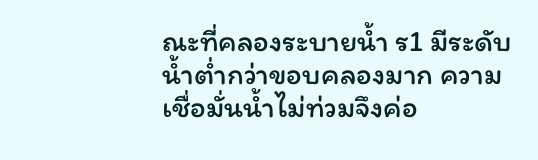ณะที่คลองระบายน้ำ ร1 มีระดับน้ำต่ำกว่าขอบคลองมาก ความเชื่อมั่นน้ำไม่ท่วมจึงค่อ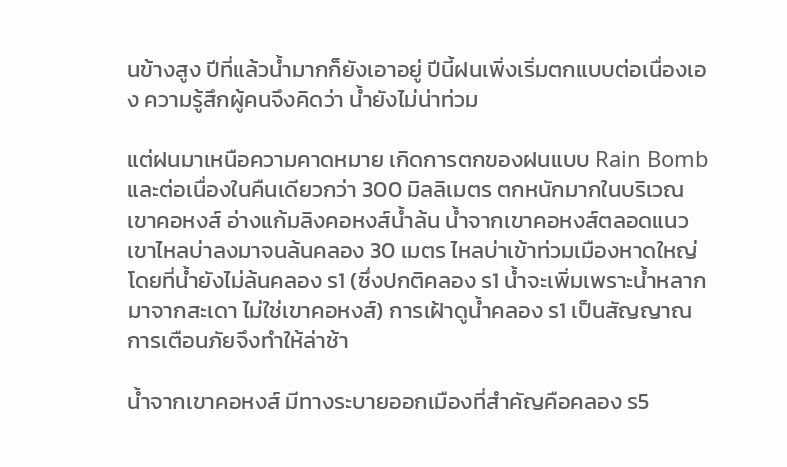นข้างสูง ปีที่แล้วน้ำมากก็ยังเอาอยู่ ปีนี้ฝนเพิ่งเริ่มตกแบบต่อเนื่องเอง ความรู้สึกผู้คนจึงคิดว่า น้ำยังไม่น่าท่วม

แต่ฝนมาเหนือความคาดหมาย เกิดการตกของฝนแบบ Rain Bomb และต่อเนื่องในคืนเดียวกว่า 300 มิลลิเมตร ตกหนักมากในบริเวณเขาคอหงส์ อ่างแก้มลิงคอหงส์น้ำล้น น้ำจากเขาคอหงส์ตลอดแนวเขาไหลบ่าลงมาจนล้นคลอง 30 เมตร ไหลบ่าเข้าท่วมเมืองหาดใหญ่ โดยที่น้ำยังไม่ล้นคลอง ร1 (ซึ่งปกติคลอง ร1 น้ำจะเพิ่มเพราะน้ำหลากมาจากสะเดา ไม่ใช่เขาคอหงส์) การเฝ้าดูน้ำคลอง ร1 เป็นสัญญาณการเตือนภัยจึงทำให้ล่าช้า

น้ำจากเขาคอหงส์ มีทางระบายออกเมืองที่สำคัญคือคลอง ร5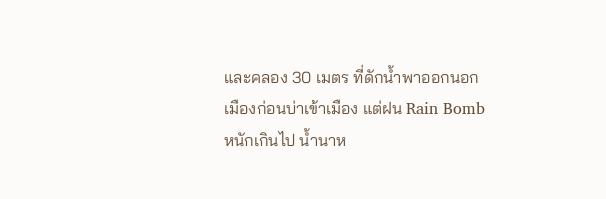และคลอง 30 เมตร ที่ดักน้ำพาออกนอกเมืองก่อนบ่าเข้าเมือง แต่ฝน Rain Bomb หนักเกินไป น้ำนาห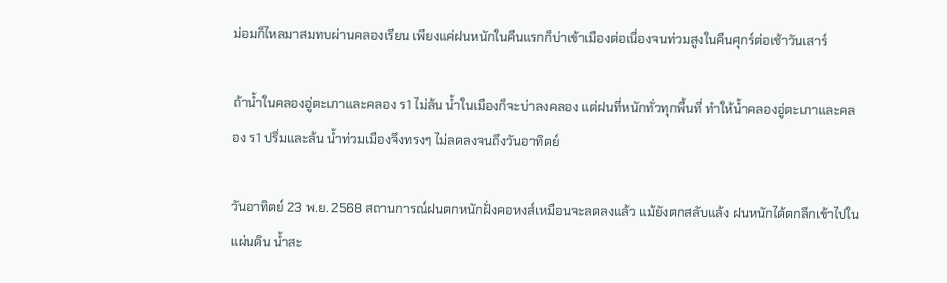ม่อมก็ไหลมาสมทบผ่านคลองเรียน เพียงแค่ฝนหนักในคืนแรกก็บ่าเข้าเมืองต่อเนื่องจนท่วมสูงในคืนศุกร์ต่อเช้าวันเสาร์

ถ้าน้ำในคลองอู่ตะเภาและคลอง ร1 ไม่ล้น น้ำในเมืองก็จะบ่าลงคลอง แต่ฝนที่หนักทั่วทุกพื้นที่ ทำให้น้ำคลองอู่ตะเภาและคลอง ร1 ปริ่มและล้น น้ำท่วมเมืองจึงทรงๆ ไม่ลดลงจนถึงวันอาทิตย์

วันอาทิตย์ 23 พ.ย. 2568 สถานการณ์ฝนตกหนักฝั่งคอหงส์เหมือนจะลดลงแล้ว แม้ยังตกสลับแล้ง ฝนหนักได้ตกลึกเข้าไปในแผ่นดิน น้ำสะ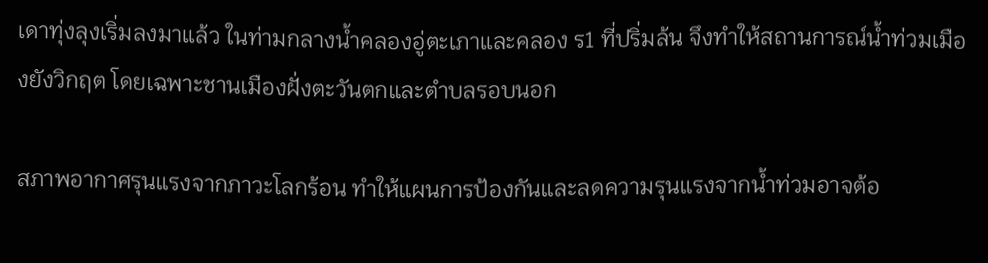เดาทุ่งลุงเริ่มลงมาแล้ว ในท่ามกลางน้ำคลองอู่ตะเภาและคลอง ร1 ที่ปริ่มล้น จึงทำให้สถานการณ์น้ำท่วมเมืองยังวิกฤต โดยเฉพาะชานเมืองฝั่งตะวันตกและตำบลรอบนอก

สภาพอากาศรุนแรงจากภาวะโลกร้อน ทำให้แผนการป้องกันและลดความรุนแรงจากน้ำท่วมอาจต้อ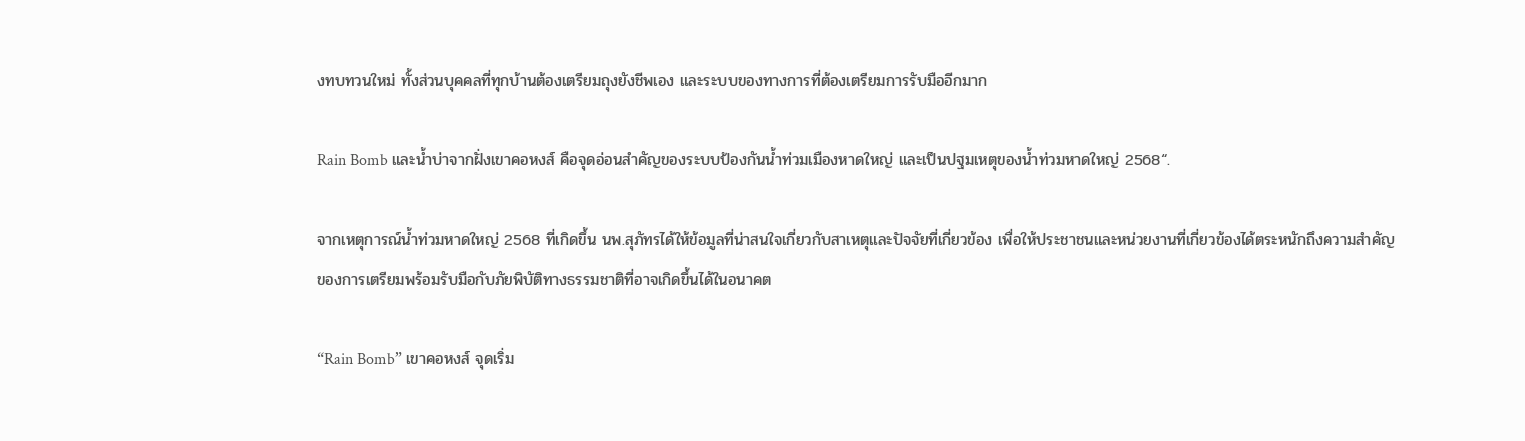งทบทวนใหม่ ทั้งส่วนบุคคลที่ทุกบ้านต้องเตรียมถุงยังชีพเอง และระบบของทางการที่ต้องเตรียมการรับมืออีกมาก

Rain Bomb และน้ำบ่าจากฝั่งเขาคอหงส์ คือจุดอ่อนสำคัญของระบบป้องกันน้ำท่วมเมืองหาดใหญ่ และเป็นปฐมเหตุของน้ำท่วมหาดใหญ่ 2568“.

จากเหตุการณ์น้ำท่วมหาดใหญ่ 2568 ที่เกิดขึ้น นพ.สุภัทรได้ให้ข้อมูลที่น่าสนใจเกี่ยวกับสาเหตุและปัจจัยที่เกี่ยวข้อง เพื่อให้ประชาชนและหน่วยงานที่เกี่ยวข้องได้ตระหนักถึงความสำคัญของการเตรียมพร้อมรับมือกับภัยพิบัติทางธรรมชาติที่อาจเกิดขึ้นได้ในอนาคต

“Rain Bomb” เขาคอหงส์ จุดเริ่ม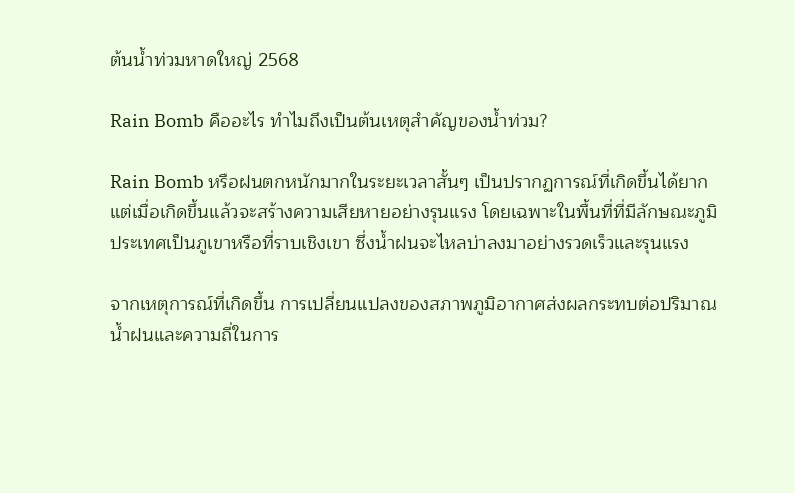ต้นน้ำท่วมหาดใหญ่ 2568

Rain Bomb คืออะไร ทำไมถึงเป็นต้นเหตุสำคัญของน้ำท่วม?

Rain Bomb หรือฝนตกหนักมากในระยะเวลาสั้นๆ เป็นปรากฏการณ์ที่เกิดขึ้นได้ยาก แต่เมื่อเกิดขึ้นแล้วจะสร้างความเสียหายอย่างรุนแรง โดยเฉพาะในพื้นที่ที่มีลักษณะภูมิประเทศเป็นภูเขาหรือที่ราบเชิงเขา ซึ่งน้ำฝนจะไหลบ่าลงมาอย่างรวดเร็วและรุนแรง

จากเหตุการณ์ที่เกิดขึ้น การเปลี่ยนแปลงของสภาพภูมิอากาศส่งผลกระทบต่อปริมาณน้ำฝนและความถี่ในการ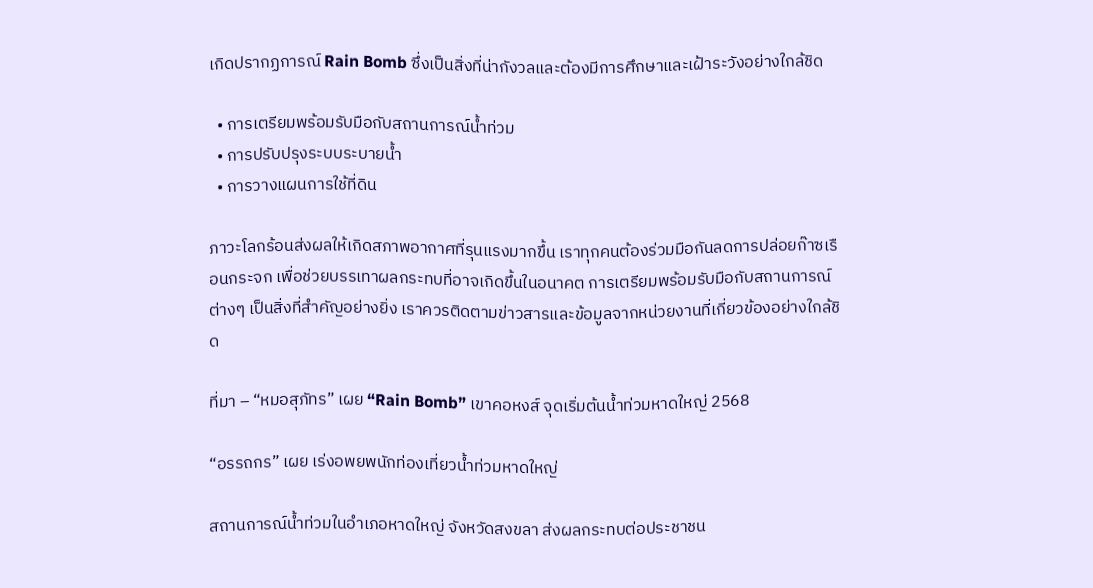เกิดปรากฏการณ์ Rain Bomb ซึ่งเป็นสิ่งที่น่ากังวลและต้องมีการศึกษาและเฝ้าระวังอย่างใกล้ชิด

  • การเตรียมพร้อมรับมือกับสถานการณ์น้ำท่วม
  • การปรับปรุงระบบระบายน้ำ
  • การวางแผนการใช้ที่ดิน

ภาวะโลกร้อนส่งผลให้เกิดสภาพอากาศที่รุนแรงมากขึ้น เราทุกคนต้องร่วมมือกันลดการปล่อยก๊าซเรือนกระจก เพื่อช่วยบรรเทาผลกระทบที่อาจเกิดขึ้นในอนาคต การเตรียมพร้อมรับมือกับสถานการณ์ต่างๆ เป็นสิ่งที่สำคัญอย่างยิ่ง เราควรติดตามข่าวสารและข้อมูลจากหน่วยงานที่เกี่ยวข้องอย่างใกล้ชิด

ที่มา – “หมอสุภัทร” เผย “Rain Bomb” เขาคอหงส์ จุดเริ่มต้นน้ำท่วมหาดใหญ่ 2568

“อรรถกร” เผย เร่งอพยพนักท่องเที่ยวน้ำท่วมหาดใหญ่

สถานการณ์น้ำท่วมในอำเภอหาดใหญ่ จังหวัดสงขลา ส่งผลกระทบต่อประชาชน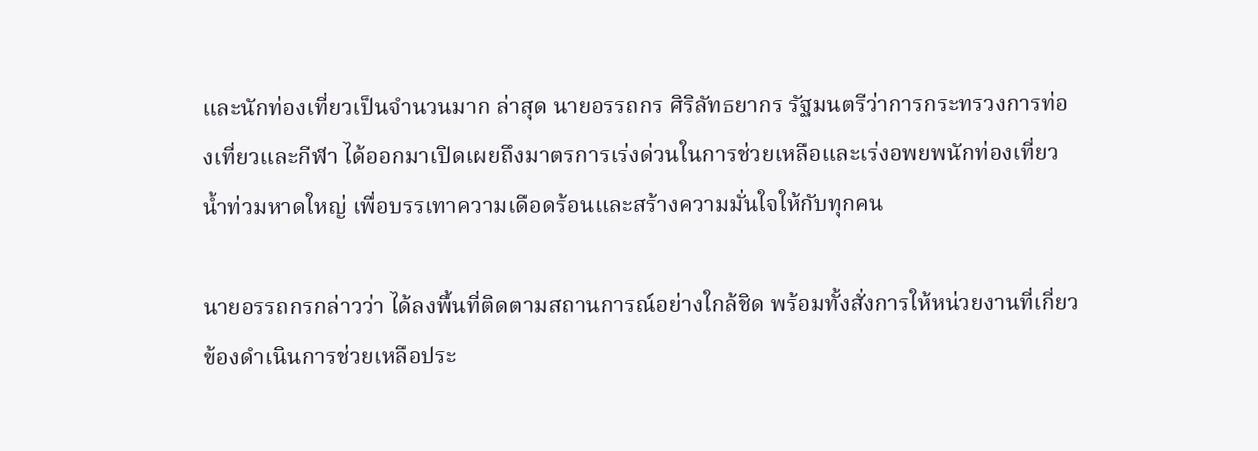และนักท่องเที่ยวเป็นจำนวนมาก ล่าสุด นายอรรถกร ศิริลัทธยากร รัฐมนตรีว่าการกระทรวงการท่องเที่ยวและกีฬา ได้ออกมาเปิดเผยถึงมาตรการเร่งด่วนในการช่วยเหลือและเร่งอพยพนักท่องเที่ยวน้ำท่วมหาดใหญ่ เพื่อบรรเทาความเดือดร้อนและสร้างความมั่นใจให้กับทุกคน

นายอรรถกรกล่าวว่า ได้ลงพื้นที่ติดตามสถานการณ์อย่างใกล้ชิด พร้อมทั้งสั่งการให้หน่วยงานที่เกี่ยวข้องดำเนินการช่วยเหลือประ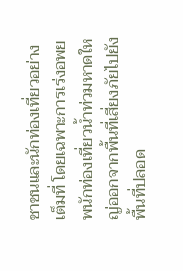ชาชนและนักท่องเที่ยวอย่างเต็มที่ โดยเฉพาะการเร่งอพยพนักท่องเที่ยวน้ำท่วมหาดใหญ่ออกจากพื้นที่เสี่ยงภัยไปยังพื้นที่ปลอด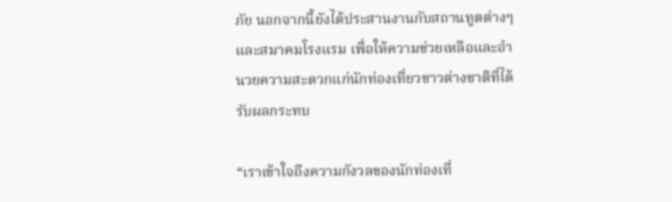ภัย นอกจากนี้ยังได้ประสานงานกับสถานทูตต่างๆ และสมาคมโรงแรม เพื่อให้ความช่วยเหลือและอำนวยความสะดวกแก่นักท่องเที่ยวชาวต่างชาติที่ได้รับผลกระทบ

“เราเข้าใจถึงความกังวลของนักท่องเที่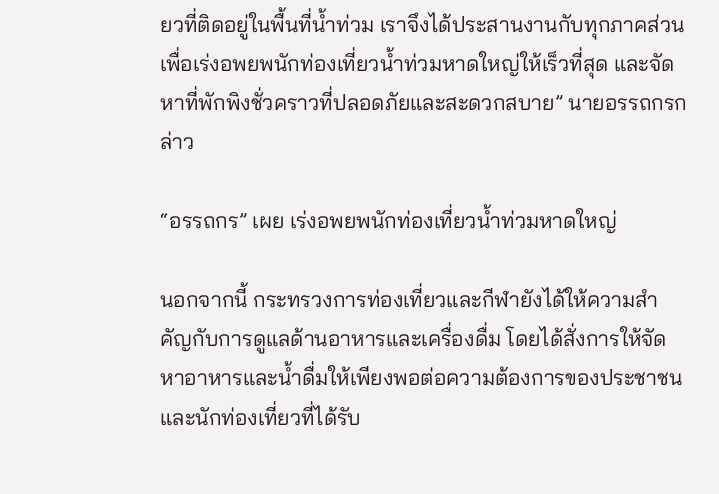ยวที่ติดอยู่ในพื้นที่น้ำท่วม เราจึงได้ประสานงานกับทุกภาคส่วนเพื่อเร่งอพยพนักท่องเที่ยวน้ำท่วมหาดใหญ่ให้เร็วที่สุด และจัดหาที่พักพิงชั่วคราวที่ปลอดภัยและสะดวกสบาย” นายอรรถกรกล่าว

“อรรถกร” เผย เร่งอพยพนักท่องเที่ยวน้ำท่วมหาดใหญ่

นอกจากนี้ กระทรวงการท่องเที่ยวและกีฬายังได้ให้ความสำคัญกับการดูแลด้านอาหารและเครื่องดื่ม โดยได้สั่งการให้จัดหาอาหารและน้ำดื่มให้เพียงพอต่อความต้องการของประชาชนและนักท่องเที่ยวที่ได้รับ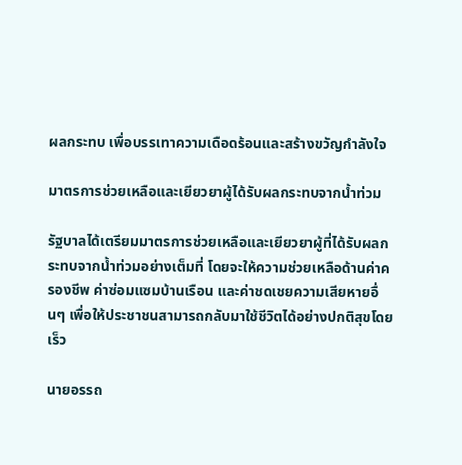ผลกระทบ เพื่อบรรเทาความเดือดร้อนและสร้างขวัญกำลังใจ

มาตรการช่วยเหลือและเยียวยาผู้ได้รับผลกระทบจากน้ำท่วม

รัฐบาลได้เตรียมมาตรการช่วยเหลือและเยียวยาผู้ที่ได้รับผลกระทบจากน้ำท่วมอย่างเต็มที่ โดยจะให้ความช่วยเหลือด้านค่าครองชีพ ค่าซ่อมแซมบ้านเรือน และค่าชดเชยความเสียหายอื่นๆ เพื่อให้ประชาชนสามารถกลับมาใช้ชีวิตได้อย่างปกติสุขโดยเร็ว

นายอรรถ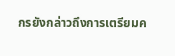กรยังกล่าวถึงการเตรียมค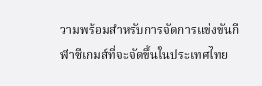วามพร้อมสำหรับการจัดการแข่งขันกีฬาซีเกมส์ที่จะจัดขึ้นในประเทศไทย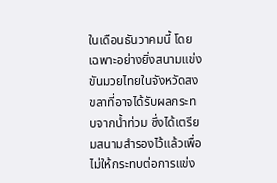ในเดือนธันวาคมนี้ โดยเฉพาะอย่างยิ่งสนามแข่งขันมวยไทยในจังหวัดสงขลาที่อาจได้รับผลกระทบจากน้ำท่วม ซึ่งได้เตรียมสนามสำรองไว้แล้วเพื่อไม่ให้กระทบต่อการแข่ง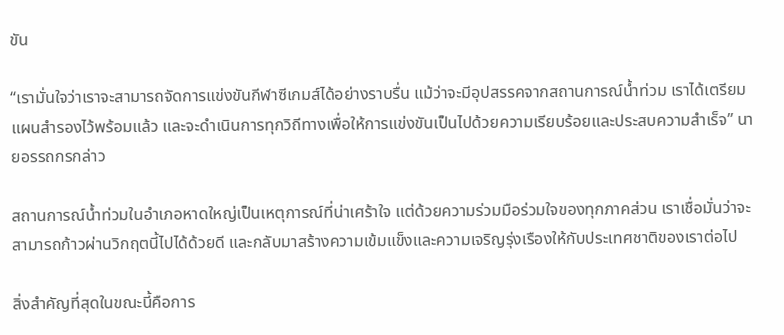ขัน

“เรามั่นใจว่าเราจะสามารถจัดการแข่งขันกีฬาซีเกมส์ได้อย่างราบรื่น แม้ว่าจะมีอุปสรรคจากสถานการณ์น้ำท่วม เราได้เตรียมแผนสำรองไว้พร้อมแล้ว และจะดำเนินการทุกวิถีทางเพื่อให้การแข่งขันเป็นไปด้วยความเรียบร้อยและประสบความสำเร็จ” นายอรรถกรกล่าว

สถานการณ์น้ำท่วมในอำเภอหาดใหญ่เป็นเหตุการณ์ที่น่าเศร้าใจ แต่ด้วยความร่วมมือร่วมใจของทุกภาคส่วน เราเชื่อมั่นว่าจะสามารถก้าวผ่านวิกฤตนี้ไปได้ด้วยดี และกลับมาสร้างความเข้มแข็งและความเจริญรุ่งเรืองให้กับประเทศชาติของเราต่อไป

สิ่งสำคัญที่สุดในขณะนี้คือการ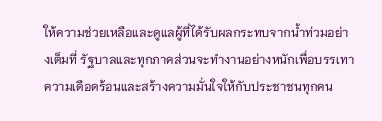ให้ความช่วยเหลือและดูแลผู้ที่ได้รับผลกระทบจากน้ำท่วมอย่างเต็มที่ รัฐบาลและทุกภาคส่วนจะทำงานอย่างหนักเพื่อบรรเทาความเดือดร้อนและสร้างความมั่นใจให้กับประชาชนทุกคน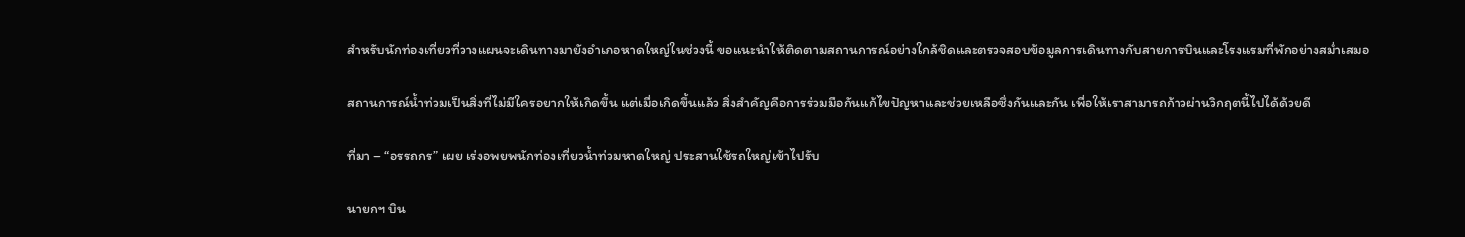สำหรับนักท่องเที่ยวที่วางแผนจะเดินทางมายังอำเภอหาดใหญ่ในช่วงนี้ ขอแนะนำให้ติดตามสถานการณ์อย่างใกล้ชิดและตรวจสอบข้อมูลการเดินทางกับสายการบินและโรงแรมที่พักอย่างสม่ำเสมอ

สถานการณ์น้ำท่วมเป็นสิ่งที่ไม่มีใครอยากให้เกิดขึ้น แต่เมื่อเกิดขึ้นแล้ว สิ่งสำคัญคือการร่วมมือกันแก้ไขปัญหาและช่วยเหลือซึ่งกันและกัน เพื่อให้เราสามารถก้าวผ่านวิกฤตนี้ไปได้ด้วยดี

ที่มา – “อรรถกร” เผย เร่งอพยพนักท่องเที่ยวน้ำท่วมหาดใหญ่ ประสานใช้รถใหญ่เข้าไปรับ

นายกฯ บิน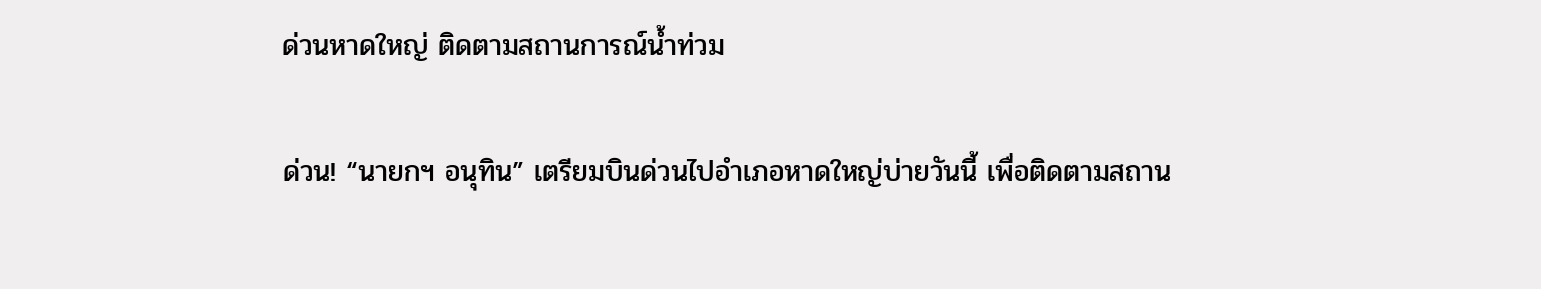ด่วนหาดใหญ่ ติดตามสถานการณ์น้ำท่วม

ด่วน! “นายกฯ อนุทิน” เตรียมบินด่วนไปอำเภอหาดใหญ่บ่ายวันนี้ เพื่อติดตามสถาน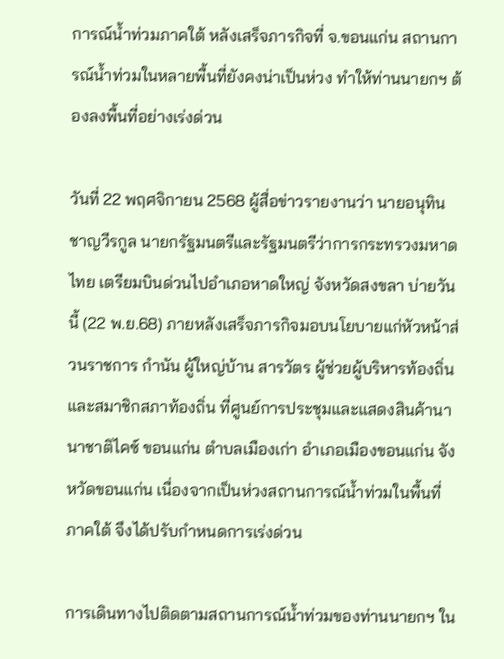การณ์น้ำท่วมภาคใต้ หลังเสร็จภารกิจที่ จ.ขอนแก่น สถานการณ์น้ำท่วมในหลายพื้นที่ยังคงน่าเป็นห่วง ทำให้ท่านนายกฯ ต้องลงพื้นที่อย่างเร่งด่วน

วันที่ 22 พฤศจิกายน 2568 ผู้สื่อข่าวรายงานว่า นายอนุทิน ชาญวีรกูล นายกรัฐมนตรีและรัฐมนตรีว่าการกระทรวงมหาดไทย เตรียมบินด่วนไปอำเภอหาดใหญ่ จังหวัดสงขลา บ่ายวันนี้ (22 พ.ย.68) ภายหลังเสร็จภารกิจมอบนโยบายแก่หัวหน้าส่วนราชการ กำนัน ผู้ใหญ่บ้าน สารวัตร ผู้ช่วยผู้บริหารท้องถิ่น และสมาชิกสภาท้องถิ่น ที่ศูนย์การประชุมและแสดงสินค้านานาชาติไคซ์ ขอนแก่น ตำบลเมืองเก่า อำเภอเมืองขอนแก่น จังหวัดขอนแก่น เนื่องจากเป็นห่วงสถานการณ์น้ำท่วมในพื้นที่ภาคใต้ จึงได้ปรับกำหนดการเร่งด่วน

การเดินทางไปติดตามสถานการณ์น้ำท่วมของท่านนายกฯ ใน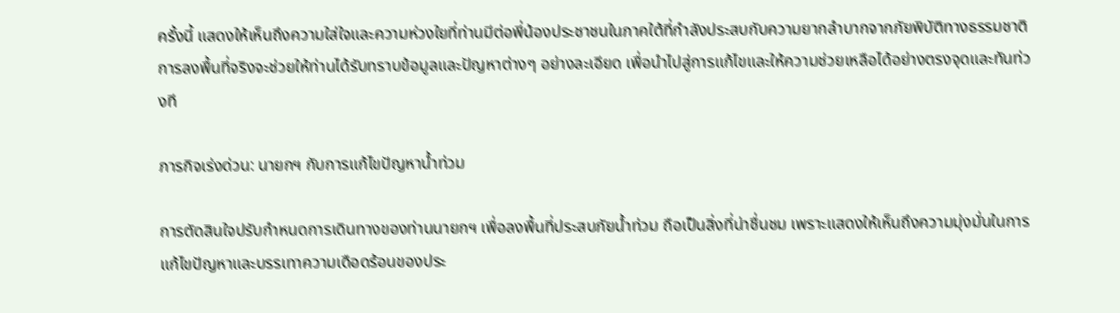ครั้งนี้ แสดงให้เห็นถึงความใส่ใจและความห่วงใยที่ท่านมีต่อพี่น้องประชาชนในภาคใต้ที่กำลังประสบกับความยากลำบากจากภัยพิบัติทางธรรมชาติ การลงพื้นที่จริงจะช่วยให้ท่านได้รับทราบข้อมูลและปัญหาต่างๆ อย่างละเอียด เพื่อนำไปสู่การแก้ไขและให้ความช่วยเหลือได้อย่างตรงจุดและทันท่วงที

ภารกิจเร่งด่วน: นายกฯ กับการแก้ไขปัญหาน้ำท่วม

การตัดสินใจปรับกำหนดการเดินทางของท่านนายกฯ เพื่อลงพื้นที่ประสบภัยน้ำท่วม ถือเป็นสิ่งที่น่าชื่นชม เพราะแสดงให้เห็นถึงความมุ่งมั่นในการแก้ไขปัญหาและบรรเทาความเดือดร้อนของประ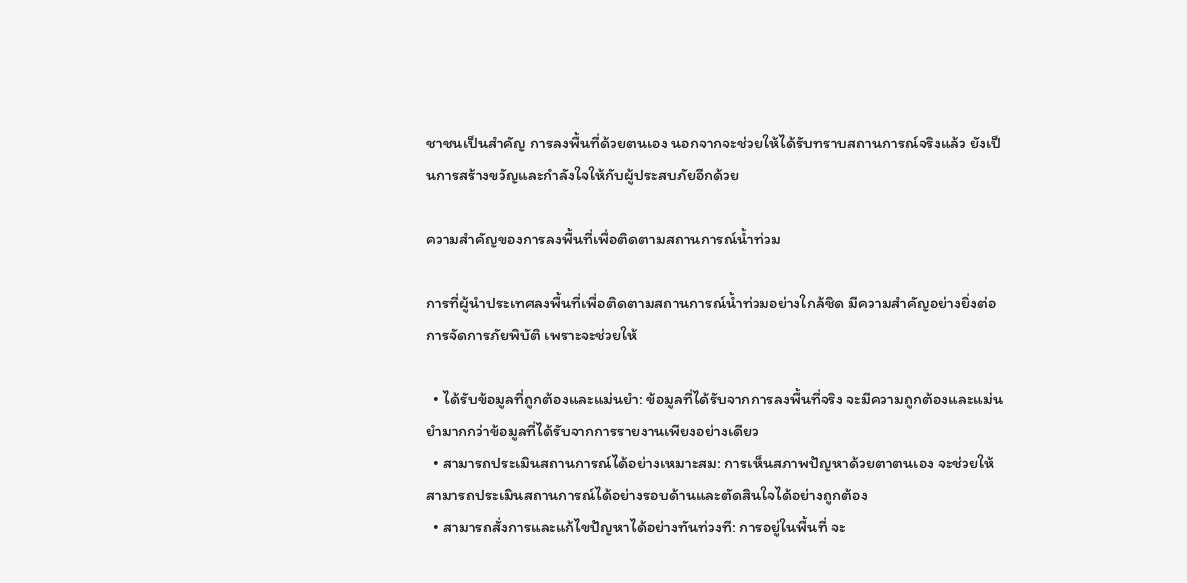ชาชนเป็นสำคัญ การลงพื้นที่ด้วยตนเอง นอกจากจะช่วยให้ได้รับทราบสถานการณ์จริงแล้ว ยังเป็นการสร้างขวัญและกำลังใจให้กับผู้ประสบภัยอีกด้วย

ความสำคัญของการลงพื้นที่เพื่อติดตามสถานการณ์น้ำท่วม

การที่ผู้นำประเทศลงพื้นที่เพื่อติดตามสถานการณ์น้ำท่วมอย่างใกล้ชิด มีความสำคัญอย่างยิ่งต่อการจัดการภัยพิบัติ เพราะจะช่วยให้

  • ได้รับข้อมูลที่ถูกต้องและแม่นยำ: ข้อมูลที่ได้รับจากการลงพื้นที่จริง จะมีความถูกต้องและแม่นยำมากกว่าข้อมูลที่ได้รับจากการรายงานเพียงอย่างเดียว
  • สามารถประเมินสถานการณ์ได้อย่างเหมาะสม: การเห็นสภาพปัญหาด้วยตาตนเอง จะช่วยให้สามารถประเมินสถานการณ์ได้อย่างรอบด้านและตัดสินใจได้อย่างถูกต้อง
  • สามารถสั่งการและแก้ไขปัญหาได้อย่างทันท่วงที: การอยู่ในพื้นที่ จะ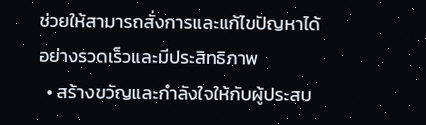ช่วยให้สามารถสั่งการและแก้ไขปัญหาได้อย่างรวดเร็วและมีประสิทธิภาพ
  • สร้างขวัญและกำลังใจให้กับผู้ประสบ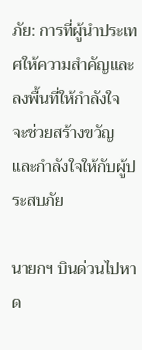ภัย: การที่ผู้นำประเทศให้ความสำคัญและลงพื้นที่ให้กำลังใจ จะช่วยสร้างขวัญและกำลังใจให้กับผู้ประสบภัย

นายกฯ บินด่วนไปหาด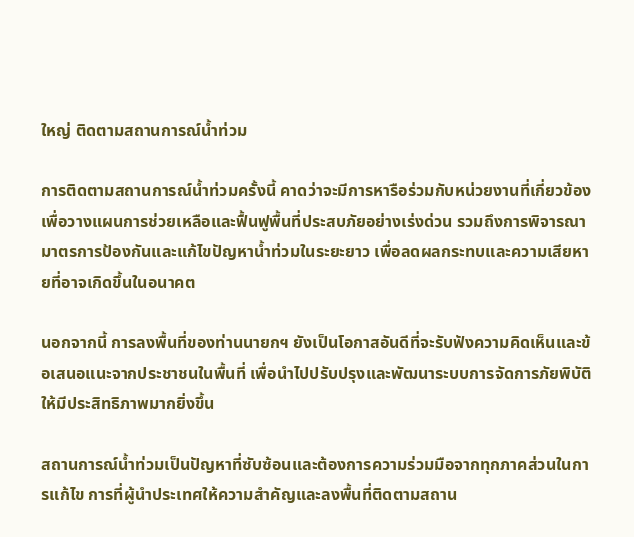ใหญ่ ติดตามสถานการณ์น้ำท่วม

การติดตามสถานการณ์น้ำท่วมครั้งนี้ คาดว่าจะมีการหารือร่วมกับหน่วยงานที่เกี่ยวข้องเพื่อวางแผนการช่วยเหลือและฟื้นฟูพื้นที่ประสบภัยอย่างเร่งด่วน รวมถึงการพิจารณามาตรการป้องกันและแก้ไขปัญหาน้ำท่วมในระยะยาว เพื่อลดผลกระทบและความเสียหายที่อาจเกิดขึ้นในอนาคต

นอกจากนี้ การลงพื้นที่ของท่านนายกฯ ยังเป็นโอกาสอันดีที่จะรับฟังความคิดเห็นและข้อเสนอแนะจากประชาชนในพื้นที่ เพื่อนำไปปรับปรุงและพัฒนาระบบการจัดการภัยพิบัติให้มีประสิทธิภาพมากยิ่งขึ้น

สถานการณ์น้ำท่วมเป็นปัญหาที่ซับซ้อนและต้องการความร่วมมือจากทุกภาคส่วนในการแก้ไข การที่ผู้นำประเทศให้ความสำคัญและลงพื้นที่ติดตามสถาน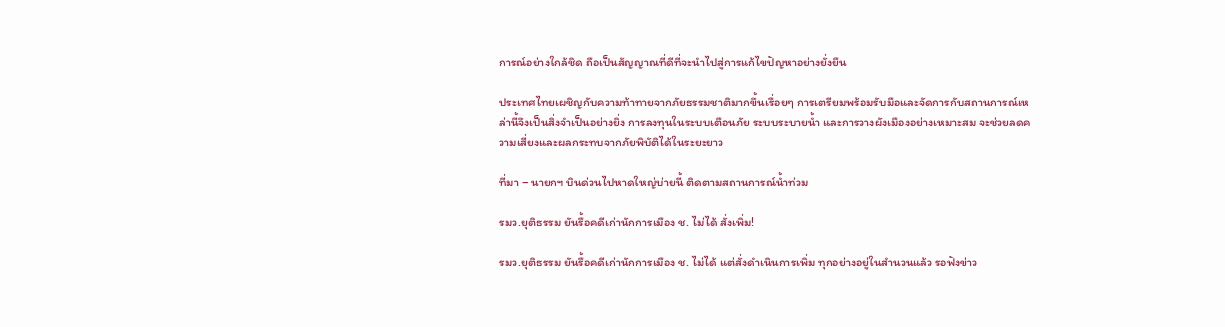การณ์อย่างใกล้ชิด ถือเป็นสัญญาณที่ดีที่จะนำไปสู่การแก้ไขปัญหาอย่างยั่งยืน

ประเทศไทยเผชิญกับความท้าทายจากภัยธรรมชาติมากขึ้นเรื่อยๆ การเตรียมพร้อมรับมือและจัดการกับสถานการณ์เหล่านี้จึงเป็นสิ่งจำเป็นอย่างยิ่ง การลงทุนในระบบเตือนภัย ระบบระบายน้ำ และการวางผังเมืองอย่างเหมาะสม จะช่วยลดความเสี่ยงและผลกระทบจากภัยพิบัติได้ในระยะยาว

ที่มา – นายกฯ บินด่วนไปหาดใหญ่บ่ายนี้ ติดตามสถานการณ์น้ำท่วม

รมว.ยุติธรรม ยันรื้อคดีเก่านักการเมือง ช. ไม่ได้ สั่งเพิ่ม!

รมว.ยุติธรรม ยันรื้อคดีเก่านักการเมือง ช. ไม่ได้ แต่สั่งดำเนินการเพิ่ม ทุกอย่างอยู่ในสำนวนแล้ว รอฟังข่าว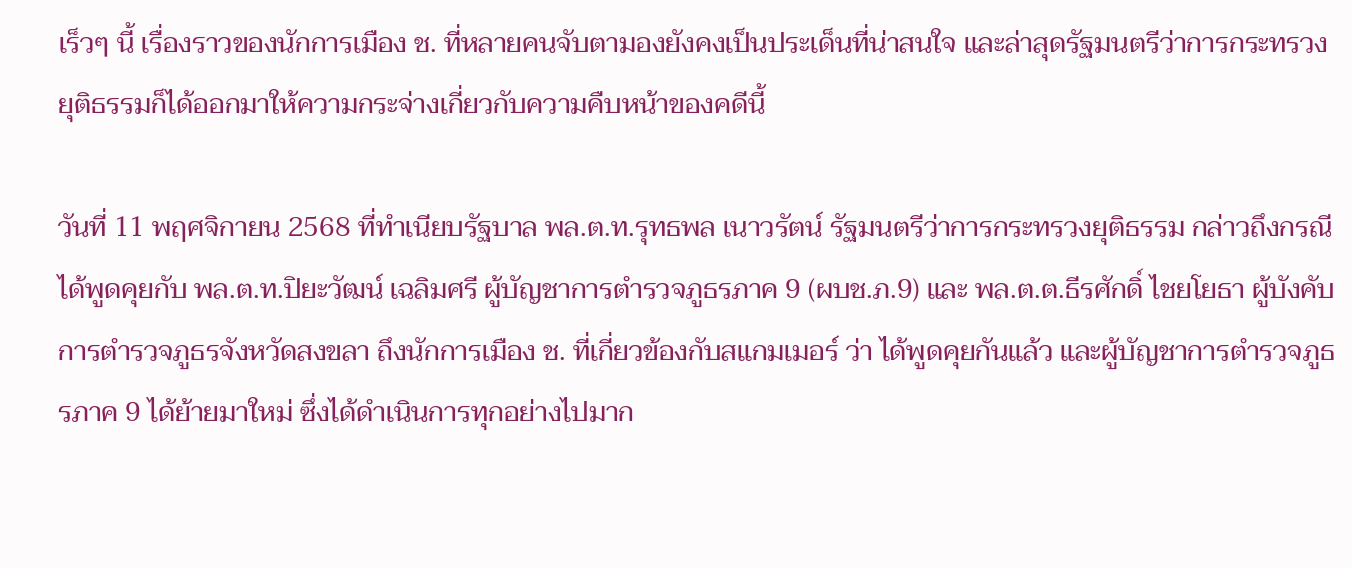เร็วๆ นี้ เรื่องราวของนักการเมือง ช. ที่หลายคนจับตามองยังคงเป็นประเด็นที่น่าสนใจ และล่าสุดรัฐมนตรีว่าการกระทรวงยุติธรรมก็ได้ออกมาให้ความกระจ่างเกี่ยวกับความคืบหน้าของคดีนี้

วันที่ 11 พฤศจิกายน 2568 ที่ทำเนียบรัฐบาล พล.ต.ท.รุทธพล เนาวรัตน์ รัฐมนตรีว่าการกระทรวงยุติธรรม กล่าวถึงกรณีได้พูดคุยกับ พล.ต.ท.ปิยะวัฒน์ เฉลิมศรี ผู้บัญชาการตำรวจภูธรภาค 9 (ผบช.ภ.9) และ พล.ต.ต.ธีรศักดิ์ ไชยโยธา ผู้บังคับการตำรวจภูธรจังหวัดสงขลา ถึงนักการเมือง ช. ที่เกี่ยวข้องกับสแกมเมอร์ ว่า ได้พูดคุยกันแล้ว และผู้บัญชาการตำรวจภูธรภาค 9 ได้ย้ายมาใหม่ ซึ่งได้ดำเนินการทุกอย่างไปมาก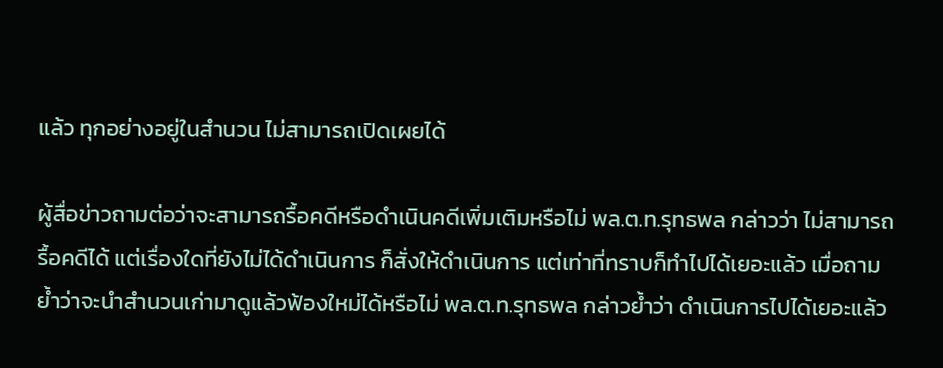แล้ว ทุกอย่างอยู่ในสำนวน ไม่สามารถเปิดเผยได้

ผู้สื่อข่าวถามต่อว่าจะสามารถรื้อคดีหรือดำเนินคดีเพิ่มเติมหรือไม่ พล.ต.ท.รุทธพล กล่าวว่า ไม่สามารถรื้อคดีได้ แต่เรื่องใดที่ยังไม่ได้ดำเนินการ ก็สั่งให้ดำเนินการ แต่เท่าที่ทราบก็ทำไปได้เยอะแล้ว เมื่อถามย้ำว่าจะนำสำนวนเก่ามาดูแล้วฟ้องใหม่ได้หรือไม่ พล.ต.ท.รุทธพล กล่าวย้ำว่า ดำเนินการไปได้เยอะแล้ว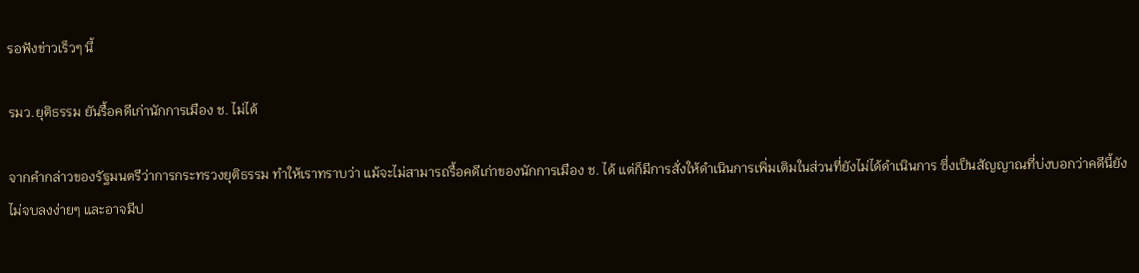รอฟังข่าวเร็วๆ นี้

รมว.ยุติธรรม ยันรื้อคดีเก่านักการเมือง ช. ไม่ได้

จากคำกล่าวของรัฐมนตรีว่าการกระทรวงยุติธรรม ทำให้เราทราบว่า แม้จะไม่สามารถรื้อคดีเก่าของนักการเมือง ช. ได้ แต่ก็มีการสั่งให้ดำเนินการเพิ่มเติมในส่วนที่ยังไม่ได้ดำเนินการ ซึ่งเป็นสัญญาณที่บ่งบอกว่าคดีนี้ยังไม่จบลงง่ายๆ และอาจมีป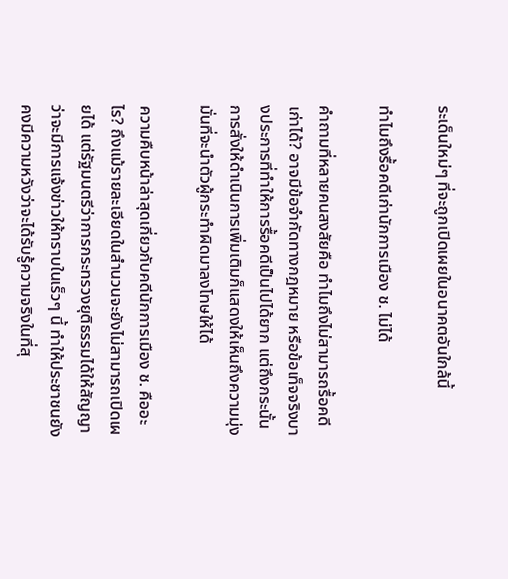ระเด็นใหม่ๆ ที่จะถูกเปิดเผยในอนาคตอันใกล้นี้

ทำไมถึงรื้อคดีเก่านักการเมือง ช. ไม่ได้

คำถามที่หลายคนสงสัยคือ ทำไมถึงไม่สามารถรื้อคดีเก่าได้? อาจมีข้อจำกัดทางกฎหมาย หรือข้อเท็จจริงบางประการที่ทำให้การรื้อคดีเป็นไปได้ยาก แต่ถึงกระนั้น การสั่งให้ดำเนินการเพิ่มเติมก็แสดงให้เห็นถึงความมุ่งมั่นที่จะนำตัวผู้กระทำผิดมาลงโทษให้ได้

ความคืบหน้าล่าสุดเกี่ยวกับคดีนักการเมือง ช. คืออะไร? ถึงแม้รายละเอียดในสำนวนจะยังไม่สามารถเปิดเผยได้ แต่รัฐมนตรีว่าการกระทรวงยุติธรรมได้ให้สัญญาว่าจะมีการแจ้งข่าวให้ทราบในเร็วๆ นี้ ทำให้ประชาชนยังคงมีความหวังว่าจะได้รับรู้ความจริงในที่สุ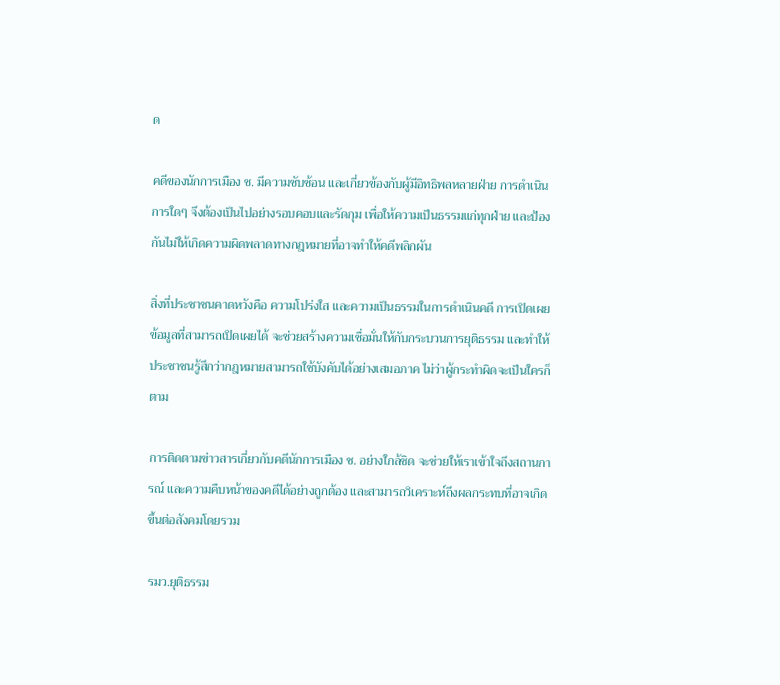ด

คดีของนักการเมือง ช. มีความซับซ้อน และเกี่ยวข้องกับผู้มีอิทธิพลหลายฝ่าย การดำเนินการใดๆ จึงต้องเป็นไปอย่างรอบคอบและรัดกุม เพื่อให้ความเป็นธรรมแก่ทุกฝ่าย และป้องกันไม่ให้เกิดความผิดพลาดทางกฎหมายที่อาจทำให้คดีพลิกผัน

สิ่งที่ประชาชนคาดหวังคือ ความโปร่งใส และความเป็นธรรมในการดำเนินคดี การเปิดเผยข้อมูลที่สามารถเปิดเผยได้ จะช่วยสร้างความเชื่อมั่นให้กับกระบวนการยุติธรรม และทำให้ประชาชนรู้สึกว่ากฎหมายสามารถใช้บังคับได้อย่างเสมอภาค ไม่ว่าผู้กระทำผิดจะเป็นใครก็ตาม

การติดตามข่าวสารเกี่ยวกับคดีนักการเมือง ช. อย่างใกล้ชิด จะช่วยให้เราเข้าใจถึงสถานการณ์ และความคืบหน้าของคดีได้อย่างถูกต้อง และสามารถวิเคราะห์ถึงผลกระทบที่อาจเกิดขึ้นต่อสังคมโดยรวม

รมว.ยุติธรรม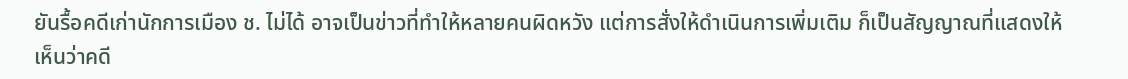ยันรื้อคดีเก่านักการเมือง ช. ไม่ได้ อาจเป็นข่าวที่ทำให้หลายคนผิดหวัง แต่การสั่งให้ดำเนินการเพิ่มเติม ก็เป็นสัญญาณที่แสดงให้เห็นว่าคดี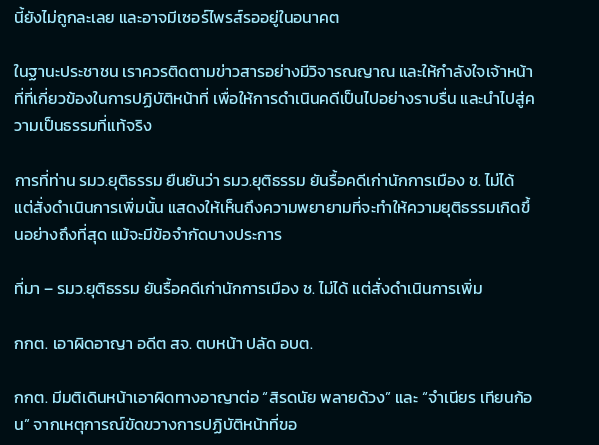นี้ยังไม่ถูกละเลย และอาจมีเซอร์ไพรส์รออยู่ในอนาคต

ในฐานะประชาชน เราควรติดตามข่าวสารอย่างมีวิจารณญาณ และให้กำลังใจเจ้าหน้าที่ที่เกี่ยวข้องในการปฏิบัติหน้าที่ เพื่อให้การดำเนินคดีเป็นไปอย่างราบรื่น และนำไปสู่ความเป็นธรรมที่แท้จริง

การที่ท่าน รมว.ยุติธรรม ยืนยันว่า รมว.ยุติธรรม ยันรื้อคดีเก่านักการเมือง ช. ไม่ได้ แต่สั่งดำเนินการเพิ่มนั้น แสดงให้เห็นถึงความพยายามที่จะทำให้ความยุติธรรมเกิดขึ้นอย่างถึงที่สุด แม้จะมีข้อจำกัดบางประการ

ที่มา – รมว.ยุติธรรม ยันรื้อคดีเก่านักการเมือง ช. ไม่ได้ แต่สั่งดำเนินการเพิ่ม

กกต. เอาผิดอาญา อดีต สจ. ตบหน้า ปลัด อบต.

กกต. มีมติเดินหน้าเอาผิดทางอาญาต่อ “สิรดนัย พลายด้วง” และ “จำเนียร เทียนก้อน” จากเหตุการณ์ขัดขวางการปฏิบัติหน้าที่ขอ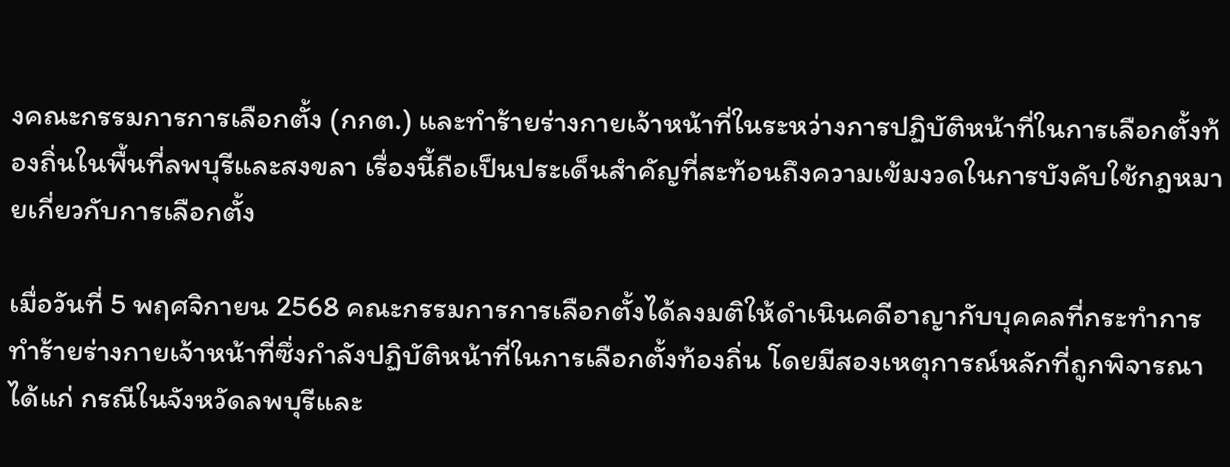งคณะกรรมการการเลือกตั้ง (กกต.) และทำร้ายร่างกายเจ้าหน้าที่ในระหว่างการปฏิบัติหน้าที่ในการเลือกตั้งท้องถิ่นในพื้นที่ลพบุรีและสงขลา เรื่องนี้ถือเป็นประเด็นสำคัญที่สะท้อนถึงความเข้มงวดในการบังคับใช้กฎหมายเกี่ยวกับการเลือกตั้ง

เมื่อวันที่ 5 พฤศจิกายน 2568 คณะกรรมการการเลือกตั้งได้ลงมติให้ดำเนินคดีอาญากับบุคคลที่กระทำการทำร้ายร่างกายเจ้าหน้าที่ซึ่งกำลังปฏิบัติหน้าที่ในการเลือกตั้งท้องถิ่น โดยมีสองเหตุการณ์หลักที่ถูกพิจารณา ได้แก่ กรณีในจังหวัดลพบุรีและ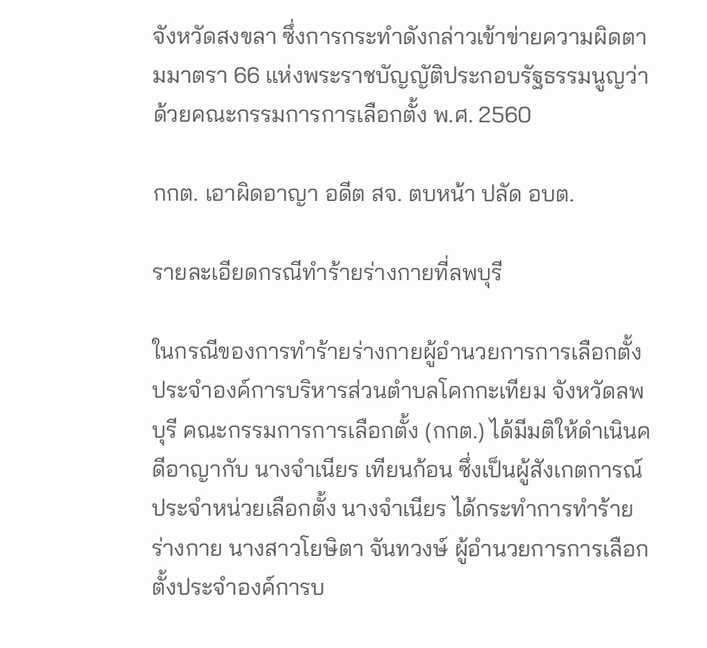จังหวัดสงขลา ซึ่งการกระทำดังกล่าวเข้าข่ายความผิดตามมาตรา 66 แห่งพระราชบัญญัติประกอบรัฐธรรมนูญว่าด้วยคณะกรรมการการเลือกตั้ง พ.ศ. 2560

กกต. เอาผิดอาญา อดีต สจ. ตบหน้า ปลัด อบต.

รายละเอียดกรณีทำร้ายร่างกายที่ลพบุรี

ในกรณีของการทำร้ายร่างกายผู้อำนวยการการเลือกตั้งประจำองค์การบริหารส่วนตำบลโคกกะเทียม จังหวัดลพบุรี คณะกรรมการการเลือกตั้ง (กกต.) ได้มีมติให้ดำเนินคดีอาญากับ นางจำเนียร เทียนก้อน ซึ่งเป็นผู้สังเกตการณ์ประจำหน่วยเลือกตั้ง นางจำเนียร ได้กระทำการทำร้ายร่างกาย นางสาวโยษิตา จันทวงษ์ ผู้อำนวยการการเลือกตั้งประจำองค์การบ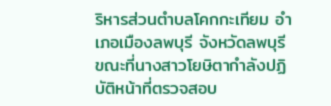ริหารส่วนตำบลโคกกะเทียม อำเภอเมืองลพบุรี จังหวัดลพบุรี ขณะที่นางสาวโยษิตากำลังปฏิบัติหน้าที่ตรวจสอบ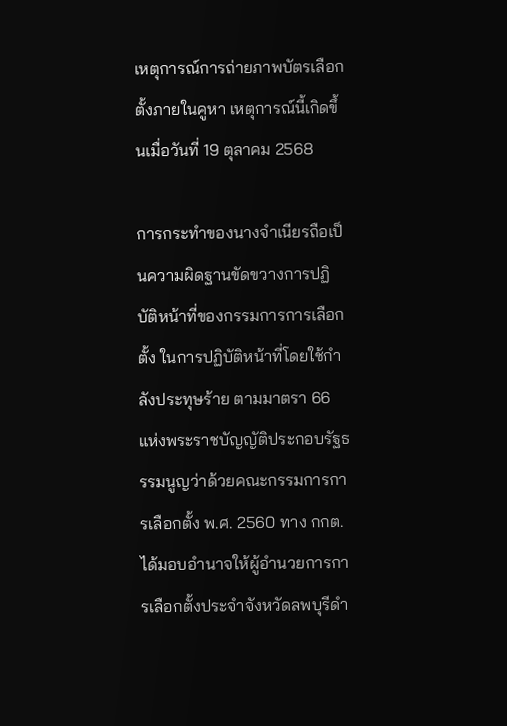เหตุการณ์การถ่ายภาพบัตรเลือกตั้งภายในคูหา เหตุการณ์นี้เกิดขึ้นเมื่อวันที่ 19 ตุลาคม 2568

การกระทำของนางจำเนียรถือเป็นความผิดฐานขัดขวางการปฏิบัติหน้าที่ของกรรมการการเลือกตั้ง ในการปฏิบัติหน้าที่โดยใช้กำลังประทุษร้าย ตามมาตรา 66 แห่งพระราชบัญญัติประกอบรัฐธรรมนูญว่าด้วยคณะกรรมการการเลือกตั้ง พ.ศ. 2560 ทาง กกต. ได้มอบอำนาจให้ผู้อำนวยการการเลือกตั้งประจำจังหวัดลพบุรีดำ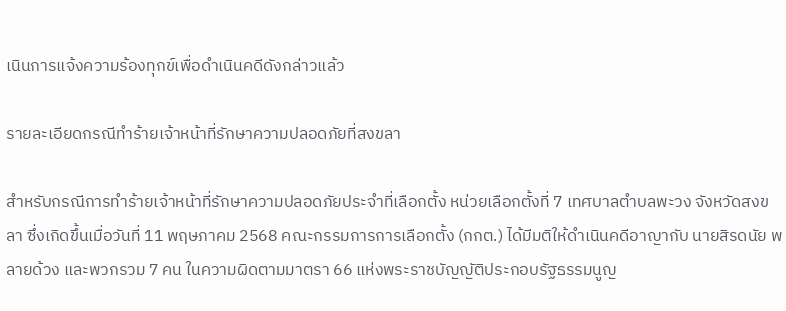เนินการแจ้งความร้องทุกข์เพื่อดำเนินคดีดังกล่าวแล้ว

รายละเอียดกรณีทำร้ายเจ้าหน้าที่รักษาความปลอดภัยที่สงขลา

สำหรับกรณีการทำร้ายเจ้าหน้าที่รักษาความปลอดภัยประจำที่เลือกตั้ง หน่วยเลือกตั้งที่ 7 เทศบาลตำบลพะวง จังหวัดสงขลา ซึ่งเกิดขึ้นเมื่อวันที่ 11 พฤษภาคม 2568 คณะกรรมการการเลือกตั้ง (กกต.) ได้มีมติให้ดำเนินคดีอาญากับ นายสิรดนัย พลายด้วง และพวกรวม 7 คน ในความผิดตามมาตรา 66 แห่งพระราชบัญญัติประกอบรัฐธรรมนูญ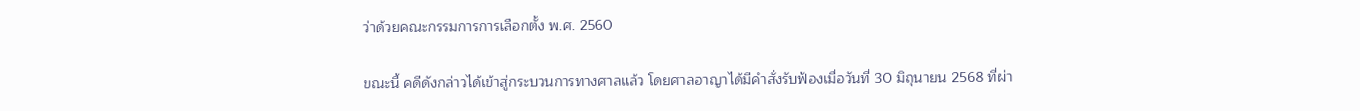ว่าด้วยคณะกรรมการการเลือกตั้ง พ.ศ. 2560

ขณะนี้ คดีดังกล่าวได้เข้าสู่กระบวนการทางศาลแล้ว โดยศาลอาญาได้มีคำสั่งรับฟ้องเมื่อวันที่ 30 มิถุนายน 2568 ที่ผ่า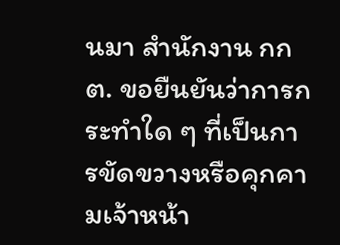นมา สำนักงาน กกต. ขอยืนยันว่าการกระทำใด ๆ ที่เป็นการขัดขวางหรือคุกคามเจ้าหน้า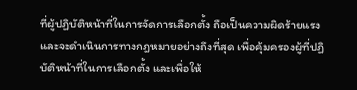ที่ผู้ปฏิบัติหน้าที่ในการจัดการเลือกตั้ง ถือเป็นความผิดร้ายแรง และจะดำเนินการทางกฎหมายอย่างถึงที่สุด เพื่อคุ้มครองผู้ที่ปฏิบัติหน้าที่ในการเลือกตั้ง และเพื่อให้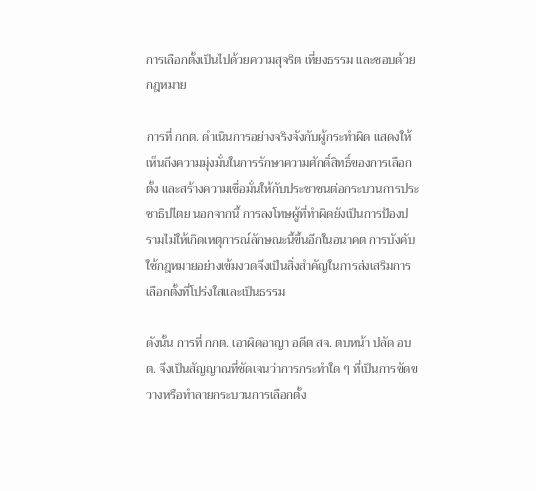การเลือกตั้งเป็นไปด้วยความสุจริต เที่ยงธรรม และชอบด้วยกฎหมาย

การที่ กกต. ดำเนินการอย่างจริงจังกับผู้กระทำผิด แสดงให้เห็นถึงความมุ่งมั่นในการรักษาความศักดิ์สิทธิ์ของการเลือกตั้ง และสร้างความเชื่อมั่นให้กับประชาชนต่อกระบวนการประชาธิปไตย นอกจากนี้ การลงโทษผู้ที่ทำผิดยังเป็นการป้องปรามไม่ให้เกิดเหตุการณ์ลักษณะนี้ขึ้นอีกในอนาคต การบังคับใช้กฎหมายอย่างเข้มงวดจึงเป็นสิ่งสำคัญในการส่งเสริมการเลือกตั้งที่โปร่งใสและเป็นธรรม

ดังนั้น การที่ กกต. เอาผิดอาญา อดีต สจ. ตบหน้า ปลัด อบต. จึงเป็นสัญญาณที่ชัดเจนว่าการกระทำใด ๆ ที่เป็นการขัดขวางหรือทำลายกระบวนการเลือกตั้ง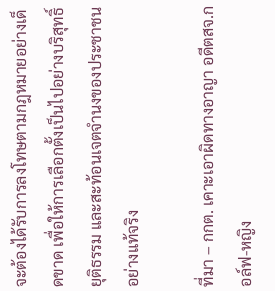จะต้องได้รับการลงโทษตามกฎหมายอย่างเด็ดขาด เพื่อให้การเลือกตั้งเป็นไปอย่างบริสุทธิ์ยุติธรรม และสะท้อนเจตจำนงของประชาชนอย่างแท้จริง

ที่มา – กกต. เคาะเอาผิดทางอาญา อดีตสจ.กอล์ฟ-หญิง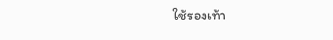ใช้รองเท้า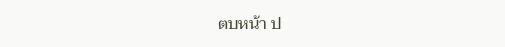ตบหน้า ป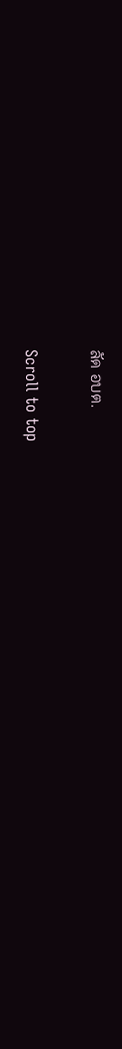ลัด อบต.

Scroll to top